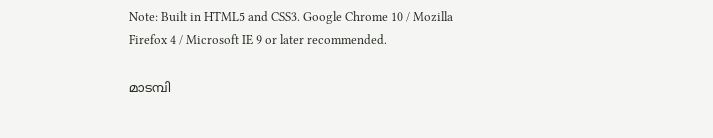Note: Built in HTML5 and CSS3. Google Chrome 10 / Mozilla Firefox 4 / Microsoft IE 9 or later recommended.

മാടമ്പി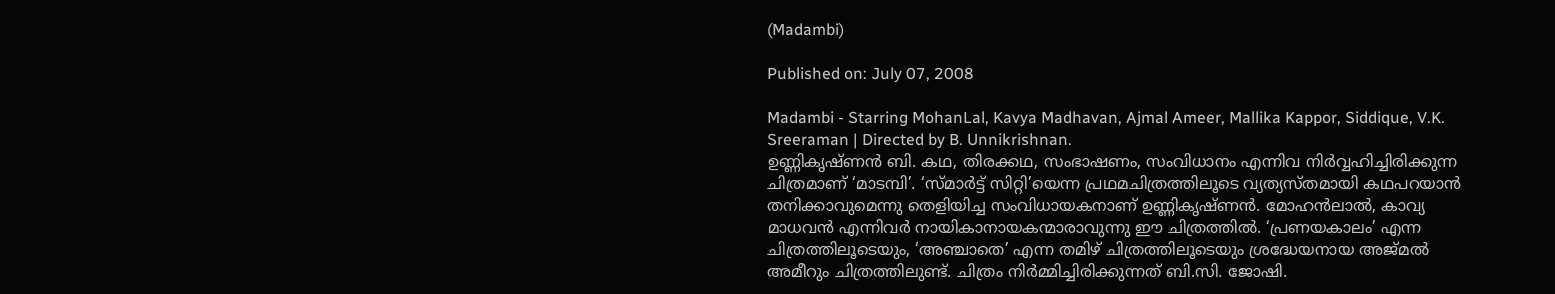(Madambi)

Published on: July 07, 2008

Madambi - Starring MohanLal, Kavya Madhavan, Ajmal Ameer, Mallika Kappor, Siddique, V.K. Sreeraman | Directed by B. Unnikrishnan.
ഉണ്ണികൃഷ്ണന്‍ ബി. കഥ, തിരക്കഥ, സംഭാഷണം, സംവിധാനം എന്നിവ നിര്‍വ്വഹിച്ചിരിക്കുന്ന ചിത്രമാണ് ‘മാടമ്പി’. ‘സ്മാര്‍ട്ട് സിറ്റി’യെന്ന പ്രഥമചിത്രത്തിലൂടെ വ്യത്യസ്തമായി കഥപറയാന്‍ തനിക്കാവുമെന്നു തെളിയിച്ച സംവിധായകനാണ് ഉണ്ണികൃഷ്ണന്‍. മോഹന്‍ലാല്‍, കാവ്യ മാധവന്‍ എന്നിവര്‍ നായികാനായകന്മാരാവുന്നു ഈ ചിത്രത്തില്‍. ‘പ്രണയകാലം’ എന്ന ചിത്രത്തിലൂടെയും, ‘അഞ്ചാതെ’ എന്ന തമിഴ് ചിത്രത്തിലൂടെയും ശ്രദ്ധേയനായ അജ്മല്‍ അമീറും ചിത്രത്തിലുണ്ട്. ചിത്രം നിര്‍മ്മിച്ചിരിക്കുന്നത് ബി.സി. ജോഷി.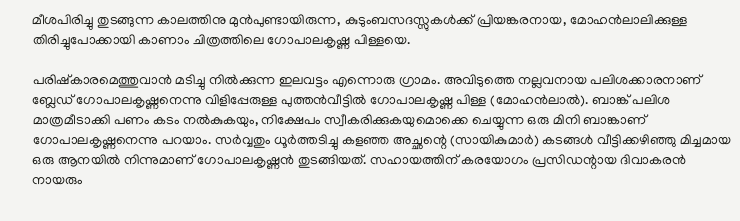മീശപിരിച്ചു തുടങ്ങുന്ന കാലത്തിനു മുന്‍പുണ്ടായിരുന്ന, കുടുംബസദസ്സുകള്‍ക്ക് പ്രിയങ്കരനായ, മോഹന്‍ലാലിക്കുള്ള തിരിച്ചുപോക്കായി കാണാം ചിത്രത്തിലെ ഗോപാലകൃഷ്ണ പിള്ളയെ.

പരിഷ്കാരമെത്തുവാന്‍ മടിച്ചു നില്‍ക്കുന്ന ഇലവട്ടം എന്നൊരു ഗ്രാമം. അവിടുത്തെ നല്ലവനായ പലിശക്കാരനാണ് ബ്ലേഡ് ഗോപാലകൃഷ്ണനെന്നു വിളിപ്പേരുള്ള പുത്തന്‍വീട്ടില്‍ ഗോപാലകൃഷ്ണ പിള്ള (മോഹന്‍ലാല്‍). ബാങ്ക് പലിശ മാത്രമീടാക്കി പണം കടം നല്‍കുകയും, നിക്ഷേപം സ്വീകരിക്കുകയുമൊക്കെ ചെയ്യുന്ന ഒരു മിനി ബാങ്കാണ് ഗോപാലകൃഷ്ണനെന്നു പറയാം. സര്‍വ്വതും ധൂര്‍ത്തടിച്ചു കളഞ്ഞ അച്ഛന്റെ (സായികുമാര്‍) കടങ്ങള്‍ വീട്ടിക്കഴിഞ്ഞു മിച്ചമായ ഒരു ആനയില്‍ നിന്നുമാണ് ഗോപാലകൃഷ്ണന്‍ തുടങ്ങിയത്. സഹായത്തിന് കരയോഗം പ്രസിഡന്റായ ദിവാകരന്‍ നായരും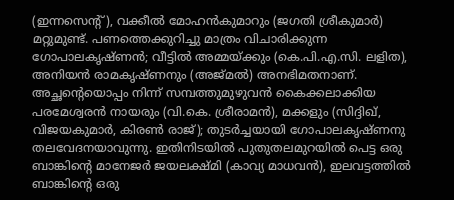(ഇന്നസെന്റ്), വക്കീല്‍ മോഹന്‍‌കുമാറും (ജഗതി ശ്രീകുമാര്‍) മറ്റുമുണ്ട്. പണത്തെക്കുറിച്ചു മാത്രം വിചാരിക്കുന്ന ഗോപാലകൃഷ്ണന്‍; വീട്ടില്‍ അമ്മയ്ക്കും (കെ.പി.എ.സി. ലളിത), അനിയന്‍ രാമകൃഷ്ണനും (അജ്മല്‍) അനഭിമതനാണ്. അച്ഛന്റെയൊപ്പം നിന്ന് സമ്പത്തുമുഴുവന്‍ കൈക്കലാക്കിയ പരമേശ്വരന്‍ നായരും (വി.കെ. ശ്രീരാമന്‍), മക്കളും (സിദ്ദിഖ്, വിജയകുമാര്‍, കിരണ്‍ രാജ്); തുടര്‍ച്ചയായി ഗോപാലകൃഷ്ണനു തലവേദനയാവുന്നു. ഇതിനിടയില്‍ പുതുതലമുറയില്‍ പെട്ട ഒരു ബാങ്കിന്റെ മാനേജര്‍ ജയലക്ഷ്മി (കാവ്യ മാധവന്‍), ഇലവട്ടത്തില്‍ ബാങ്കിന്റെ ഒരു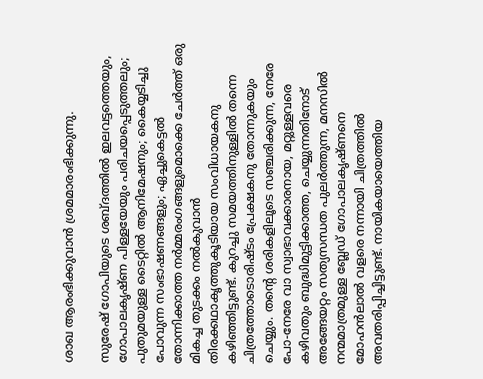ശാഖ ആരംഭിക്കുവാന്‍ ശ്രമമാരംഭിക്കുന്നു.

സുരേഷ് ഗോപിയുടെ ശബ്ദത്തില്‍ ഇലവട്ടത്തെയും, ഗോപാലകൃഷ്ണ പിള്ളയേയും പരിചയപ്പെടുത്തലും; പുതുമയുള്ള ടൈറ്റില്‍ ആനിമേഷനും; കൈയ്യടിച്ചു പോവുന്ന സംഭാഷണങ്ങളും; ഏച്ചുകെട്ടല്‍ തോന്നിക്കാത്ത നര്‍മ്മരംഗങ്ങളുമൊക്കെ ചേര്‍ത്ത് ഒരു മികച്ച തുടക്കം നല്‍കുവാന്‍ തിരക്കഥാകൃത്തുകൂടിയായ സംവിധായകനു കഴിഞ്ഞിട്ടുണ്ട്. കുറച്ചു സമയത്തിനുള്ളില്‍ തന്നെ ചിത്രത്തോടൊരിഷ്ടം പ്രേക്ഷകനു തോന്നുകയും ചെയ്യും. തന്റെ ശരികളിലൂടെ സഞ്ചരിക്കുന്ന, നേരേ പോ-നേരേ വാ സ്വാഭാവക്കാരനായ, മറ്റുള്ളവരെ കഴിവതും ബുദ്ധിമുട്ടിക്കാത്ത, ചെയ്യുന്നതിനോട് അങ്ങേയറ്റം സത്യസന്ധത പുലര്‍ത്തുന്ന, മനസില്‍ നന്മമാത്രമുള്ള ബ്ലേഡ് ഗോപാലകൃഷ്ണനെ മോഹന്‍ലാല്‍ വളരെ നന്നായി ചിത്രത്തില്‍ അവതരിപ്പിച്ചിട്ടുണ്ട്. നായികയായെത്തിയ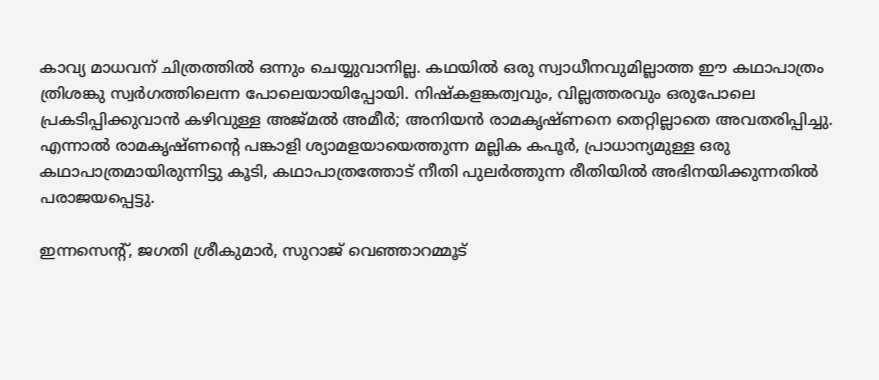കാവ്യ മാധവന് ചിത്രത്തില്‍ ഒന്നും ചെയ്യുവാനില്ല. കഥയില്‍ ഒരു സ്വാധീനവുമില്ലാത്ത ഈ കഥാപാത്രം ത്രിശങ്കു സ്വര്‍ഗത്തിലെന്ന പോലെയായിപ്പോയി. നിഷ്കളങ്കത്വവും, വില്ലത്തരവും ഒരുപോലെ പ്രകടിപ്പിക്കുവാന്‍ കഴിവുള്ള അജ്മല്‍ അമീര്‍; അനിയന്‍ രാമകൃഷ്ണനെ തെറ്റില്ലാതെ അവതരിപ്പിച്ചു. എന്നാല്‍ രാമകൃഷ്ണന്റെ പങ്കാളി ശ്യാമളയായെത്തുന്ന മല്ലിക കപൂര്‍, പ്രാധാന്യമുള്ള ഒരു കഥാപാത്രമായിരുന്നിട്ടു കൂടി, കഥാപാത്രത്തോട് നീതി പുലര്‍ത്തുന്ന രീതിയില്‍ അഭിനയിക്കുന്നതില്‍ പരാജയപ്പെട്ടു.

ഇന്നസെന്റ്, ജഗതി ശ്രീകുമാര്‍, സുറാജ് വെഞ്ഞാറമ്മൂട്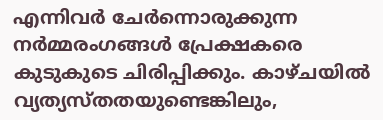എന്നിവര്‍ ചേര്‍ന്നൊരുക്കുന്ന നര്‍മ്മരംഗങ്ങള്‍ പ്രേക്ഷകരെ കുടുകുടെ ചിരിപ്പിക്കും. കാഴ്ചയില്‍ വ്യത്യസ്തതയുണ്ടെങ്കിലും,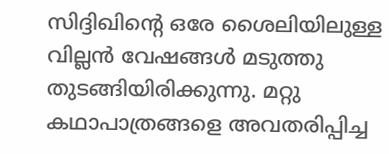സിദ്ദിഖിന്റെ ഒരേ ശൈലിയിലുള്ള വില്ലന്‍ വേഷങ്ങള്‍ മടുത്തു തുടങ്ങിയിരിക്കുന്നു. മറ്റു കഥാപാത്രങ്ങളെ അവതരിപ്പിച്ച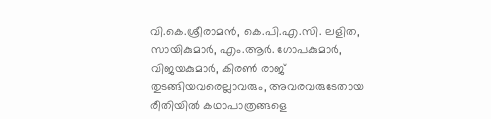വി.കെ.ശ്രീരാമന്‍, കെ.പി.എ.സി. ലളിത, സായികുമാര്‍, എം.ആര്‍. ഗോപകുമാര്‍, വിജയകുമാര്‍, കിരണ്‍ രാജ് തുടങ്ങിയവരെല്ലാവരും, അവരവരുടേതായ രീതിയില്‍ കഥാപാത്രങ്ങളെ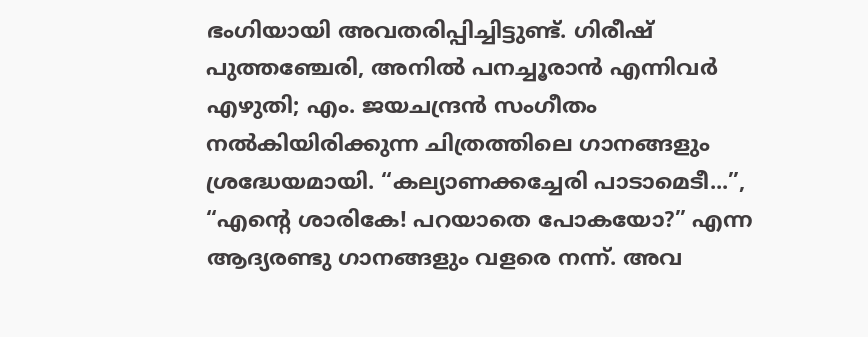ഭംഗിയായി അവതരിപ്പിച്ചിട്ടുണ്ട്. ഗിരീഷ് പുത്തഞ്ചേരി, അനില്‍ പനച്ചൂരാന്‍ എന്നിവര്‍ എഴുതി; എം. ജയചന്ദ്രന്‍ സംഗീതം നല്‍കിയിരിക്കുന്ന ചിത്രത്തിലെ ഗാനങ്ങളും ശ്രദ്ധേയമായി. “കല്യാണക്കച്ചേരി പാടാമെടീ...”, “എന്റെ ശാരികേ! പറയാതെ പോകയോ?” എന്ന ആദ്യരണ്ടു ഗാനങ്ങളും വളരെ നന്ന്. അവ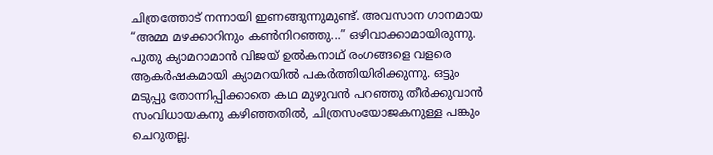ചിത്രത്തോട് നന്നായി ഇണങ്ങുന്നുമുണ്ട്. അവസാന ഗാനമായ “അമ്മ മഴക്കാറിനും കണ്‍‌നിറഞ്ഞു...” ഒഴിവാക്കാമായിരുന്നു. പുതു ക്യാമറാമാന്‍ വിജയ് ഉല്‍കനാഥ് രംഗങ്ങളെ വളരെ ആകര്‍ഷകമായി ക്യാമറയില്‍ പകര്‍ത്തിയിരിക്കുന്നു. ഒട്ടും മടുപ്പു തോന്നിപ്പിക്കാതെ കഥ മുഴുവന്‍ പറഞ്ഞു തീര്‍ക്കുവാന്‍ സംവിധായകനു കഴിഞ്ഞതില്‍, ചിത്രസംയോജകനുള്ള പങ്കും ചെറുതല്ല.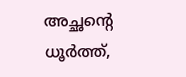അച്ഛന്റെ ധൂര്‍ത്ത്,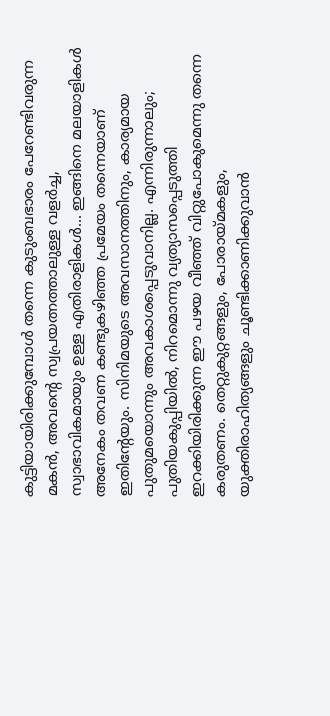കുട്ടിയായിരിക്കുമ്പോള്‍ തന്നെ കുടുംബഭാരം പേറേണ്ടിവരുന്ന മകന്‍, അവന്റെ സ്വപ്രയത്നത്താലുള്ള വളര്‍ച്ച, സ്വാഭാവികമായും ഉള്ള എതിരാളികള്‍... ഇങ്ങിനെ മലയാളികള്‍ അനേകം തവണ കണ്ടുകഴിഞ്ഞ പ്രമേയം തന്നെയാണ് ഇതിന്റേയും. സിനിമയുടെ അവസാനത്തിനും, കാര്യമായ പുതുമയൊന്നും അവകാശപ്പെടുവാനില്ല. എന്നിരുന്നാലും; പുതിയകുപ്പിയില്‍, നിറമൊന്നു വ്യത്യാസപ്പെടുത്തി ഇറക്കിയിരിക്കുന്ന ഈ പഴയ വീഞ്ഞ് വിറ്റുപോകുമെന്നു തന്നെ കരുതണം. തെറ്റുകുറ്റങ്ങളും, പോരായ്മകളും, യുക്തിരാഹിത്യങ്ങളും ചൂണ്ടിക്കാണിക്കുവാന്‍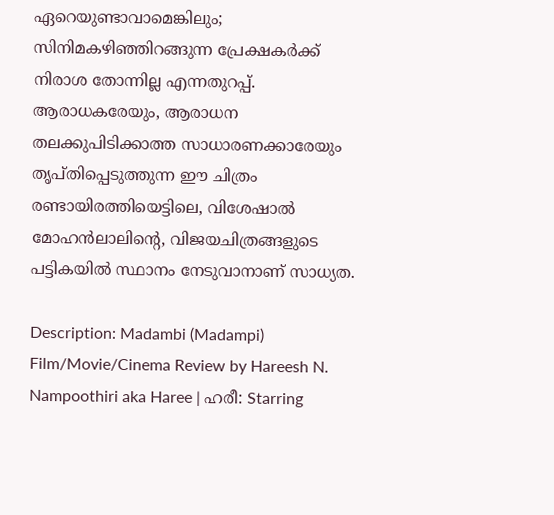ഏറെയുണ്ടാവാമെങ്കിലും; സിനിമകഴിഞ്ഞിറങ്ങുന്ന പ്രേക്ഷകര്‍ക്ക് നിരാശ തോന്നില്ല എന്നതുറപ്പ്. ആരാധകരേയും, ആരാധന തലക്കുപിടിക്കാത്ത സാധാരണക്കാരേയും തൃപ്തിപ്പെടുത്തുന്ന ഈ ചിത്രം രണ്ടായിരത്തിയെട്ടിലെ, വിശേഷാല്‍ മോഹന്‍ലാലിന്റെ, വിജയചിത്രങ്ങളുടെ പട്ടികയില്‍ സ്ഥാനം നേടുവാനാണ് സാധ്യത.

Description: Madambi (Madampi) Film/Movie/Cinema Review by Hareesh N. Nampoothiri aka Haree | ഹരീ: Starring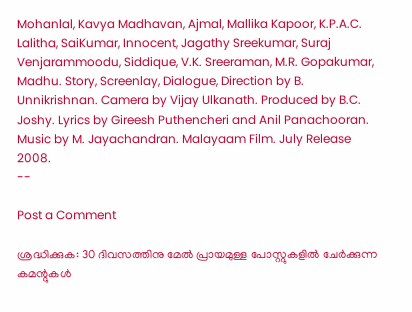Mohanlal, Kavya Madhavan, Ajmal, Mallika Kapoor, K.P.A.C. Lalitha, SaiKumar, Innocent, Jagathy Sreekumar, Suraj Venjarammoodu, Siddique, V.K. Sreeraman, M.R. Gopakumar, Madhu. Story, Screenlay, Dialogue, Direction by B. Unnikrishnan. Camera by Vijay Ulkanath. Produced by B.C. Joshy. Lyrics by Gireesh Puthencheri and Anil Panachooran. Music by M. Jayachandran. Malayaam Film. July Release 2008.
--

Post a Comment

ശ്രദ്ധിക്കുക: 30 ദിവസത്തിനു മേല്‍ പ്രായമുള്ള പോസ്റ്റുകളില്‍ ചേര്‍ക്കുന്ന കമന്റുകള്‍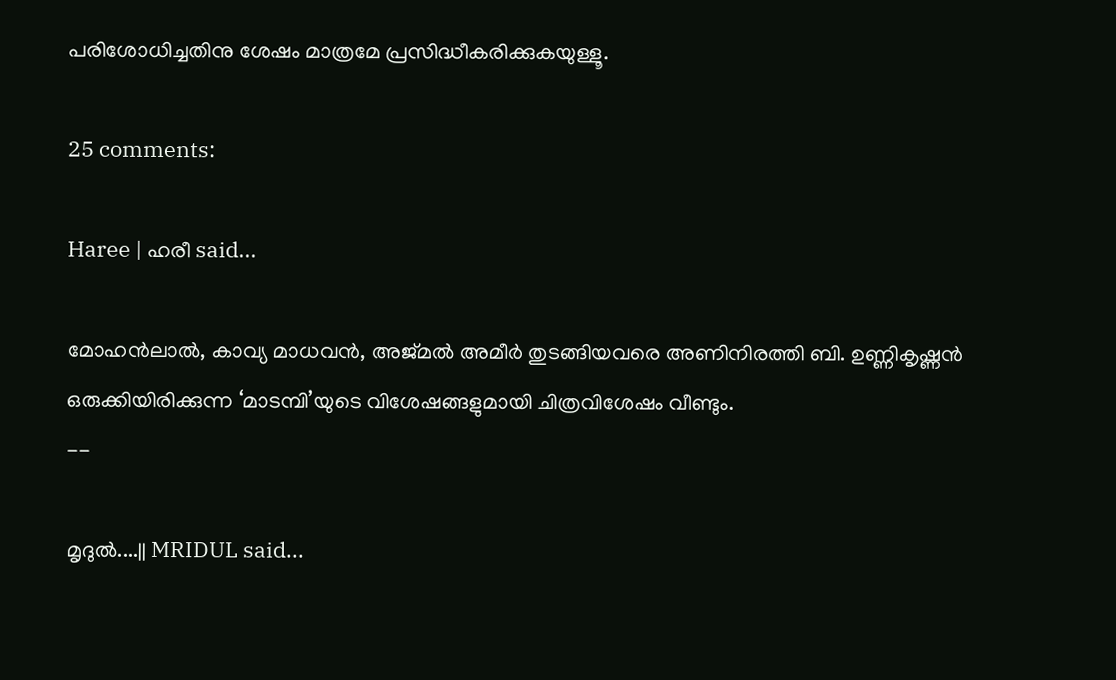പരിശോധിച്ചതിനു ശേഷം മാത്രമേ പ്രസിദ്ധീകരിക്കുകയുള്ളൂ.

25 comments:

Haree | ഹരീ said...

മോഹന്‍ലാല്‍, കാവ്യ മാധവന്‍, അജ്മല്‍ അമീര്‍ തുടങ്ങിയവരെ അണിനിരത്തി ബി. ഉണ്ണികൃഷ്ണന്‍ ഒരുക്കിയിരിക്കുന്ന ‘മാടമ്പി’യുടെ വിശേഷങ്ങളുമായി ചിത്രവിശേഷം വീണ്ടും.
--

മൃദുല്‍....|| MRIDUL said...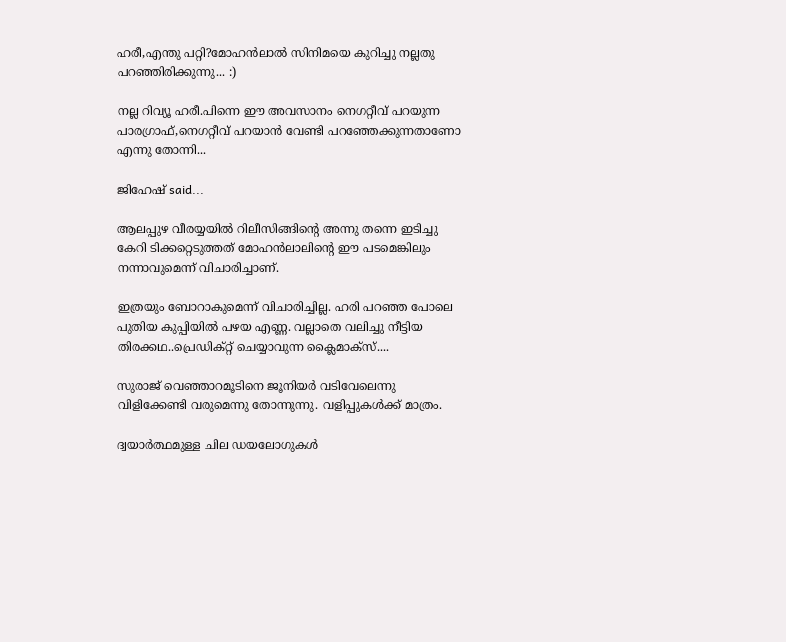ഹരീ,എന്തു പറ്റി?മോഹന്‍ലാല്‍ സിനിമയെ കുറിച്ചു നല്ലതു പറഞ്ഞിരിക്കുന്നു... :)

നല്ല റിവ്യൂ ഹരീ.പിന്നെ ഈ അവസാനം നെഗറ്റീവ് പറയുന്ന പാരഗ്രാഫ്,നെഗറ്റീവ് പറയാന്‍ വേണ്ടി പറഞ്ഞേക്കുന്നതാണോ എന്നു തോന്നി...

ജിഹേഷ് said...

ആലപ്പുഴ വീരയ്യയില്‍ റിലീസിങ്ങിന്റെ അന്നു തന്നെ ഇടിച്ചു കേറി ടിക്കറ്റെടുത്തത് മോഹന്‍ലാലിന്റെ ഈ പടമെങ്കിലും നന്നാവുമെന്ന് വിചാരിച്ചാണ്.

ഇത്രയും ബോറാകുമെന്ന് വിചാരിച്ചില്ല. ഹരി പറഞ്ഞ പോലെ പുതിയ കുപ്പിയില്‍ പഴയ എണ്ണ. വല്ലാതെ വലിച്ചു നീട്ടിയ തിരക്കഥ..പ്രെഡിക്റ്റ് ചെയ്യാവുന്ന ക്ലൈമാക്സ്....

സുരാജ് വെഞ്ഞാറമൂടിനെ ജൂനിയര്‍ വടിവേലെന്നു വിളിക്കേണ്ടി വരുമെന്നു തോന്നുന്നു. വളിപ്പുകള്‍ക്ക് മാത്രം.

ദ്വയാര്‍ത്ഥമുള്ള ചില ഡയലോഗുകള്‍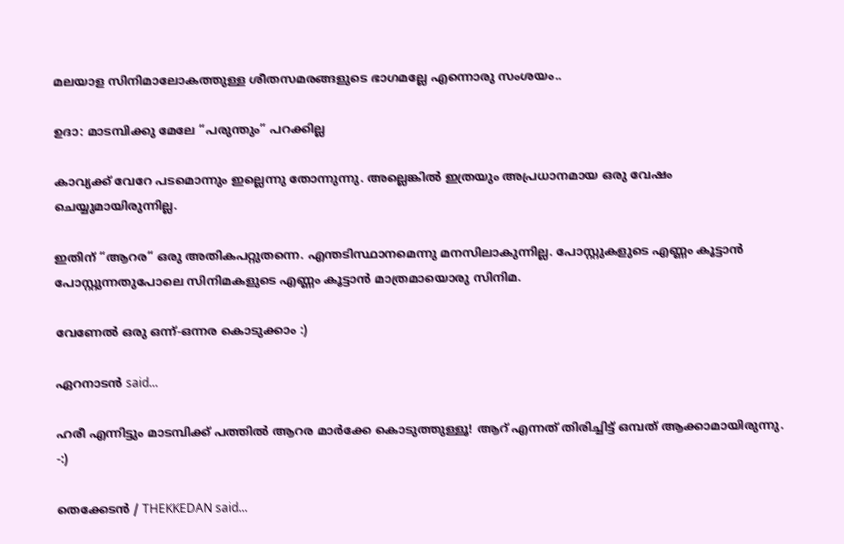മലയാള സിനിമാലോകത്തുള്ള ശീതസമരങ്ങളുടെ ഭാഗമല്ലേ എന്നൊരു സംശയം..

ഉദാ: മാടമ്പിക്കു മേലേ “പരുന്തും” പറക്കില്ല

കാവ്യക്ക് വേറേ പടമൊന്നും ഇല്ലെന്നു തോന്നുന്നു. അല്ലെങ്കില്‍ ഇത്രയും അപ്രധാനമായ ഒരു വേഷം ചെയ്യുമായിരുന്നില്ല.

ഇതിന് “ആറര“ ഒരു അതികപറ്റുതന്നെ. എന്തടിസ്ഥാനമെന്നു മനസിലാകുന്നില്ല. പോസ്റ്റുകളുടെ എണ്ണം കൂട്ടാന്‍ പോസ്റ്റുന്നതുപോലെ സിനിമകളുടെ എണ്ണം കൂട്ടാന്‍ മാത്രമായൊരു സിനിമ.

വേണേല്‍ ഒരു ഒന്ന്-ഒന്നര കൊടുക്കാം :)

ഏറനാടന്‍ said...

ഹരീ എന്നിട്ടും മാടമ്പിക്ക് പത്തില്‍ ആറര മാര്‍ക്കേ കൊടുത്തുള്ളൂ! ആറ് എന്നത് തിരിച്ചിട്ട് ഒമ്പത് ആക്കാമായിരുന്നു. -:)

തെക്കേടന്‍ / THEKKEDAN said...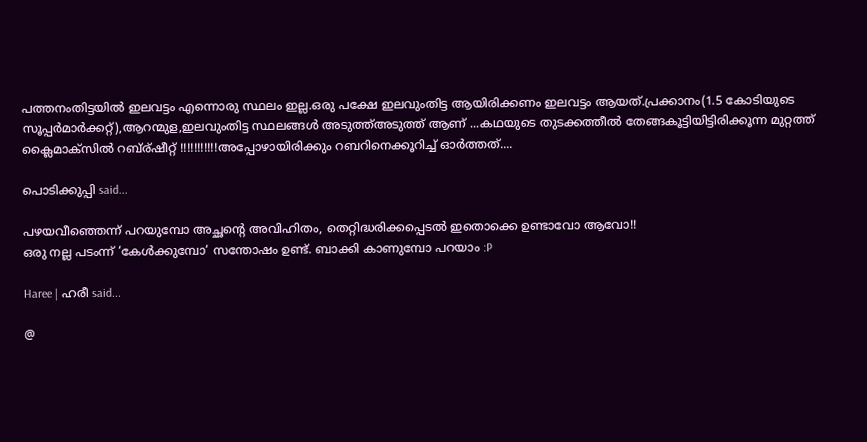പത്തനംതിട്ടയില്‍ ഇലവട്ടം എന്നൊരു സ്ഥലം ഇല്ല.ഒരു പക്ഷേ ഇലവുംതിട്ട ആയിരിക്കണം ഇലവട്ടം ആയത്.പ്രക്കാനം(1.5 കോടിയുടെ
സൂപ്പര്‍മാര്‍ക്കറ്റ്),ആറന്മുള,ഇലവുംതിട്ട സ്ഥലങ്ങള്‍ അടുത്ത്അടുത്ത് ആണ് ...കഥയുടെ തുടക്കത്തീല്‍ തേങ്ങകൂട്ടിയിട്ടിരിക്കൂന്ന മുറ്റത്ത് ക്ലൈമാക്സില്‍ റബ്ര്ഷീറ്റ് !!!!!!!!!!!അപ്പോഴായിരിക്കും റബറിനെക്കൂറിച്ച് ഓര്‍ത്തത്....

പൊടിക്കുപ്പി said...

പഴയവീഞ്ഞെന്ന് പറയുമ്പോ അച്ഛന്റെ അവിഹിതം, തെറ്റിദ്ധരിക്കപ്പെടല്‍ ഇതൊക്കെ ഉണ്ടാവോ ആവോ!!
ഒരു നല്ല പടംന്ന് ‘കേള്‍ക്കുമ്പോ‘ സന്തോഷം ഉണ്ട്. ബാക്കി കാണുമ്പോ പറയാം :P

Haree | ഹരീ said...

@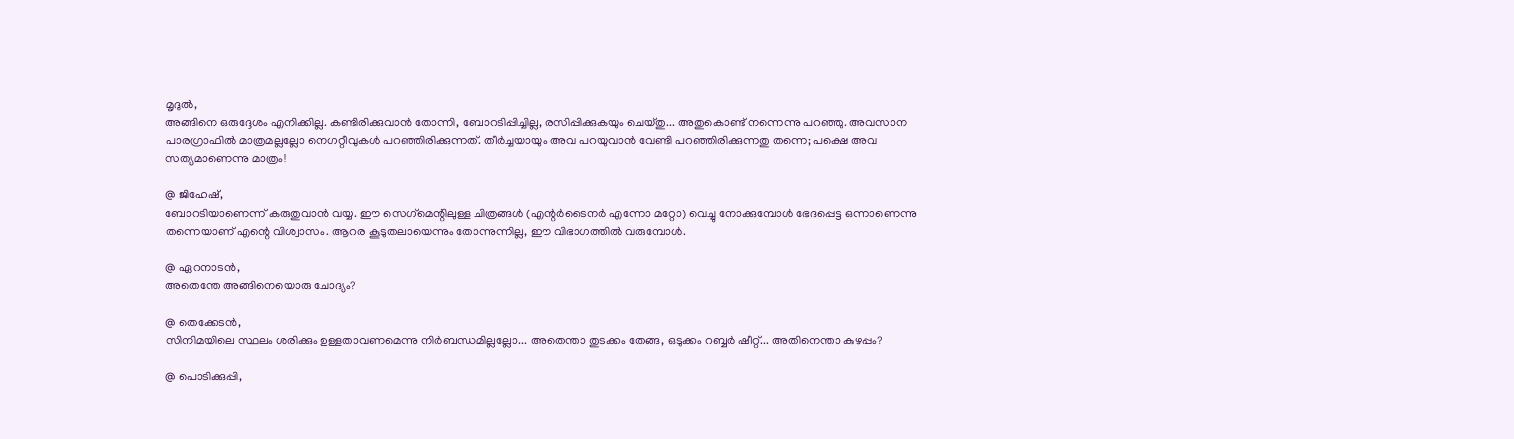മൃദുൽ,
അങ്ങിനെ ഒരുദ്ദേശം എനിക്കില്ല. കണ്ടിരിക്കുവാന്‍ തോന്നി, ബോറടിപ്പിച്ചില്ല, രസിപ്പിക്കുകയും ചെയ്തു... അതുകൊണ്ട് നന്നെന്നു പറഞ്ഞു. അവസാന പാരഗ്രാഫില്‍ മാത്രമല്ലല്ലോ നെഗറ്റീവുകള്‍ പറഞ്ഞിരിക്കുന്നത്. തീര്‍ച്ചയായും അവ പറയുവാന്‍ വേണ്ടി പറഞ്ഞിരിക്കുന്നതു തന്നെ; പക്ഷെ അവ സത്യമാണെന്നു മാത്രം!

@ ജിഹേഷ്,
ബോറടിയാണെന്ന് കരുതുവാന്‍ വയ്യ. ഈ സെഗ്‌മെന്റിലുള്ള ചിത്രങ്ങള്‍ (എന്റര്‍ടൈനര്‍ എന്നോ മറ്റോ) വെച്ചു നോക്കുമ്പോള്‍ ഭേദപ്പെട്ട ഒന്നാണെന്നു തന്നെയാണ് എന്റെ വിശ്വാസം. ആറര കൂടുതലായെന്നും തോന്നുന്നില്ല, ഈ വിഭാഗത്തില്‍ വരുമ്പോള്‍.

@ ഏറനാടന്‍,
അതെന്തേ അങ്ങിനെയൊരു ചോദ്യം?

@ തെക്കേടന്‍,
സിനിമയിലെ സ്ഥലം ശരിക്കും ഉള്ളതാവണമെന്നു നിര്‍ബന്ധമില്ലല്ലോ... അതെന്താ തുടക്കം തേങ്ങ, ഒടുക്കം റബ്ബര്‍ ഷീറ്റ്... അതിനെന്താ കുഴപ്പം?

@ പൊടിക്കുപ്പി,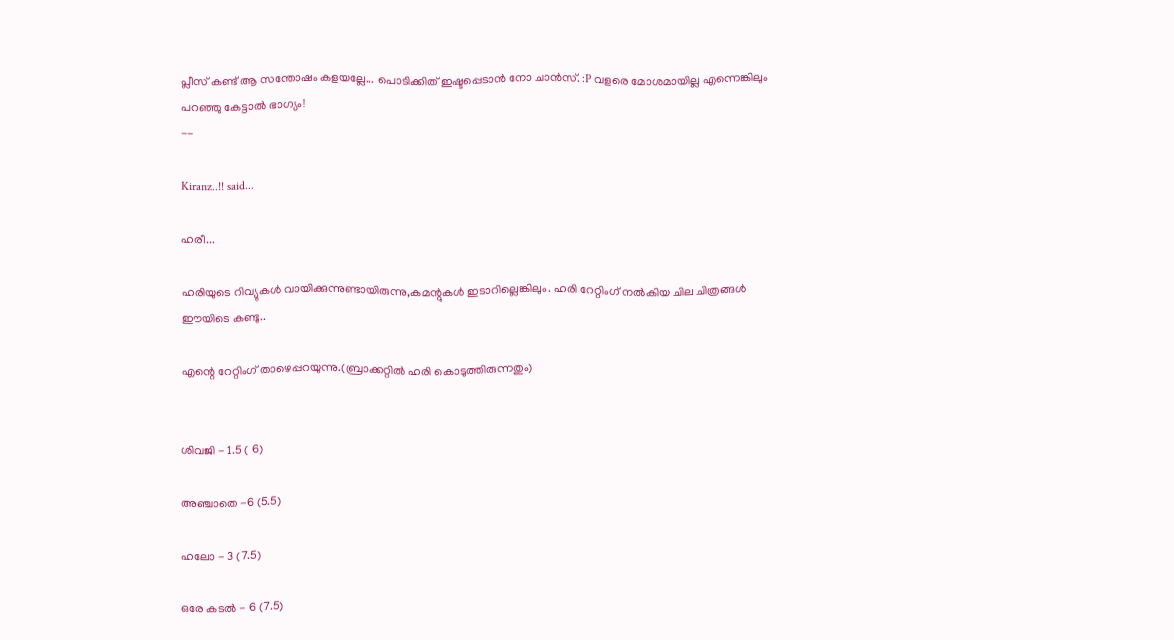പ്ലീസ് കണ്ട് ആ സന്തോഷം കളയല്ലേ... പൊടിക്കിത് ഇഷ്ടപ്പെടാന്‍ നോ ചാന്‍സ്. :P വളരെ മോശമായില്ല എന്നെങ്കിലും പറഞ്ഞു കേട്ടാല്‍ ഭാഗ്യം!
--

Kiranz..!! said...

ഹരീ...

ഹരിയുടെ റിവ്യുകള്‍ വായിക്കുന്നുണ്ടായിരുന്നു,കമന്റുകള്‍ ഇടാറില്ലെങ്കിലും. ഹരി റേറ്റിംഗ് നല്‍കിയ ചില ചിത്രങ്ങള്‍ ഈയിടെ കണ്ടു..

എന്റെ റേറ്റിംഗ് താഴെപ്പറയുന്നു.(ബ്രാക്കറ്റില്‍ ഹരി കൊടുത്തിരുന്നതും)


ശിവജി - 1.5 ( 6)

അഞ്ചാതെ -6 (5.5)

ഹലോ - 3 (7.5)

ഒരേ കടല്‍ - 6 (7.5)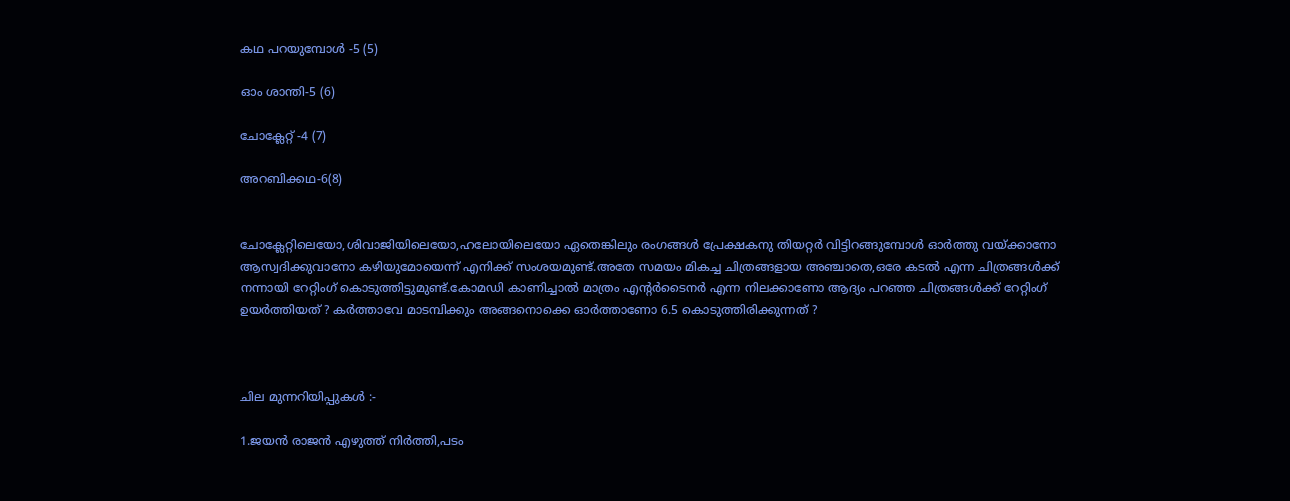കഥ പറയുമ്പോള്‍ -5 (5)

ഓം ശാന്തി-5 (6)

ചോക്ലേറ്റ് -4 (7)

അറബിക്കഥ-6(8)


ചോക്ലേറ്റിലെയോ,ശിവാജിയിലെയോ,ഹലോയിലെയോ ഏതെങ്കിലും രംഗങ്ങള്‍ പ്രേക്ഷകനു തിയറ്റര്‍ വിട്ടിറങ്ങുമ്പോള്‍ ഓര്‍ത്തു വയ്ക്കാനോ ആസ്വദിക്കുവാനോ കഴിയുമോയെന്ന് എനിക്ക് സംശയമുണ്ട്.അതേ സമയം മികച്ച ചിത്രങ്ങളായ അഞ്ചാതെ,ഒരേ കടല്‍ എന്ന ചിത്രങ്ങള്‍ക്ക് നന്നായി റേറ്റിംഗ് കൊടുത്തിട്ടുമുണ്ട്.കോമഡി കാണിച്ചാല്‍ മാത്രം എന്റര്‍ടൈനര്‍ എന്ന നിലക്കാണോ ആദ്യം പറഞ്ഞ ചിത്രങ്ങള്‍ക്ക് റേറ്റിംഗ് ഉയര്‍ത്തിയത് ? കര്‍ത്താവേ മാടമ്പിക്കും അങ്ങനൊക്കെ ഓര്‍ത്താണോ 6.5 കൊടുത്തിരിക്കുന്നത് ?



ചില മുന്നറിയിപ്പുകള്‍ :-

1.ജയന്‍ രാജന്‍ എഴുത്ത് നിര്‍ത്തി,പടം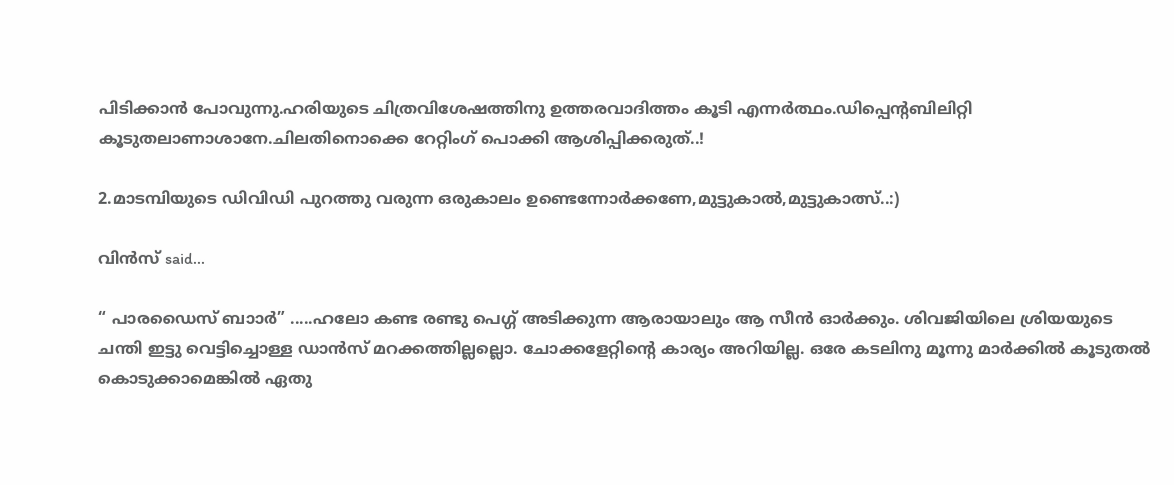പിടിക്കാന്‍ പോവുന്നു.ഹരിയുടെ ചിത്രവിശേഷത്തിനു ഉത്തരവാദിത്തം കൂടി എന്നര്‍ത്ഥം.ഡിപ്പെന്റബിലിറ്റി കൂടുതലാണാശാനേ.ചിലതിനൊക്കെ റേറ്റിംഗ് പൊക്കി ആശിപ്പിക്കരുത്..!

2.മാടമ്പിയുടെ ഡിവിഡി പുറത്തു വരുന്ന ഒരുകാലം ഉണ്ടെന്നോര്‍ക്കണേ,മുട്ടുകാല്‍,മുട്ടുകാത്സ്..:)

വിന്‍സ് said...

“ പാരഡൈസ് ബാ‍ാര്‍” .....ഹലോ കണ്ട രണ്ടു പെഗ്ഗ് അടിക്കുന്ന ആരായാലും ആ സീന്‍ ഓര്‍ക്കും. ശിവജിയിലെ ശ്രിയയുടെ ചന്തി ഇട്ടു വെട്ടിച്ചൊള്ള ഡാന്‍സ് മറക്കത്തില്ലല്ലൊ. ചോക്കളേറ്റിന്റെ കാര്യം അറിയില്ല. ഒരേ കടലിനു മൂന്നു മാര്‍ക്കില്‍ കൂടുതല്‍ കൊടുക്കാമെങ്കില്‍ ഏതു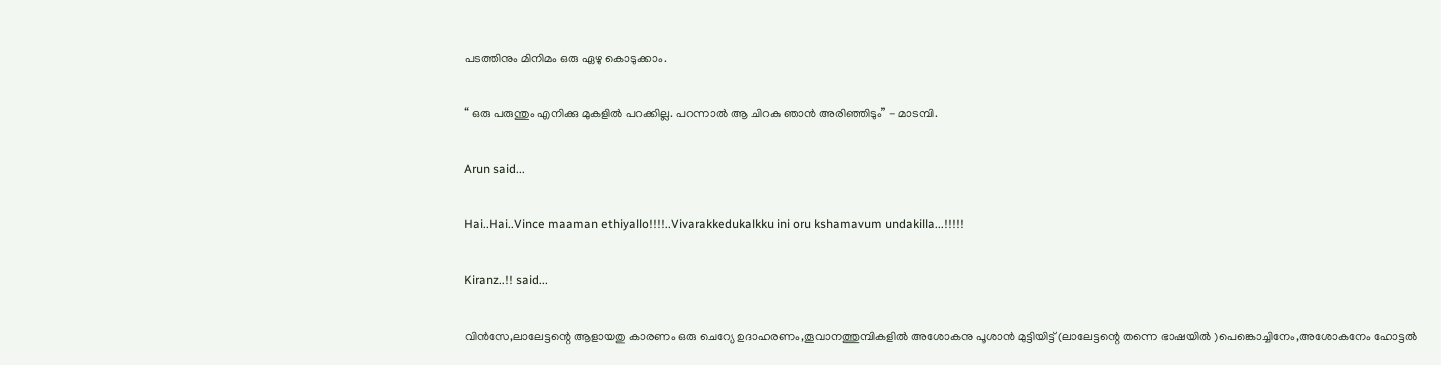പടത്തിനും മിനിമം ഒരു ഏഴു കൊടുക്കാം.

“ ഒരു പരുന്തും എനിക്കു മുകളില്‍ പറക്കില്ല. പറന്നാല്‍ ആ ചിറകു ഞാന്‍ അരിഞ്ഞിടും” - മാടമ്പി.

Arun said...

Hai..Hai..Vince maaman ethiyallo!!!!..Vivarakkedukalkku ini oru kshamavum undakilla...!!!!!

Kiranz..!! said...

വിന്‍സേ,ലാലേട്ടന്റെ ആളായതു കാരണം ഒരു ചെറ്യേ ഉദാഹരണം,തൂവാനത്തുമ്പികളില്‍ അശോകനു പൂശാന്‍ മുട്ടിയിട്ട് (ലാ‍ലേട്ടന്റെ തന്നെ ഭാഷയില്‍ )പെങ്കൊച്ചിനേം,അശോകനേം ഹോട്ടല്‍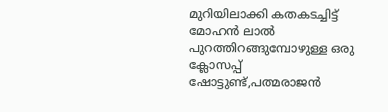മുറിയിലാക്കി കതകടച്ചിട്ട് മോഹന്‍ ലാല്‍ പുറത്തിറങ്ങുമ്പോഴുള്ള ഒരു ക്ലോസപ്പ് ഷോട്ടുണ്ട്,പത്മരാജന്‍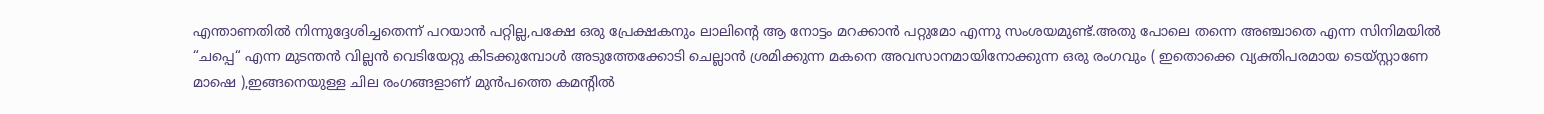എന്താണതില്‍ നിന്നുദ്ദേശിച്ചതെന്ന് പറയാന്‍ പറ്റില്ല,പക്ഷേ ഒരു പ്രേക്ഷകനും ലാലിന്റെ ആ നോട്ടം മറക്കാന്‍ പറ്റുമോ എന്നു സംശയമുണ്ട്.അതു പോലെ തന്നെ അഞ്ചാതെ എന്ന സിനിമയില്‍ “ചപ്പെ“ എന്ന മുടന്തന്‍ വില്ലന്‍ വെടിയേറ്റു കിടക്കുമ്പോള്‍ അടുത്തേക്കോടി ചെല്ലാന്‍ ശ്രമിക്കുന്ന മകനെ അവസാനമായിനോക്കുന്ന ഒരു രംഗവും ( ഇതൊക്കെ വ്യക്തിപരമായ ടെയ്സ്റ്റാണേ മാഷെ ),ഇങ്ങനെയുള്ള ചില രംഗങ്ങളാണ് മുന്‍പത്തെ കമന്റില്‍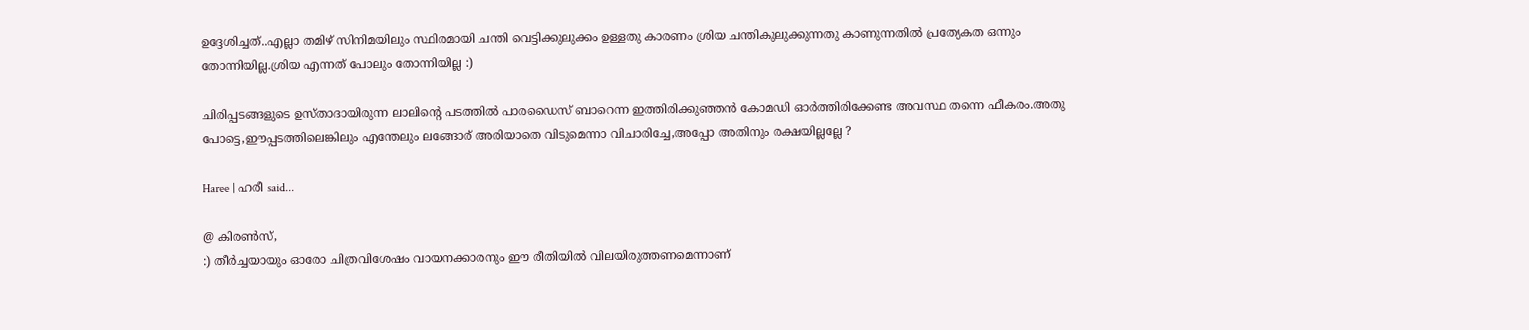ഉദ്ദേശിച്ചത്..എല്ലാ തമിഴ് സിനിമയിലും സ്ഥിരമായി ചന്തി വെട്ടിക്കുലുക്കം ഉള്ളതു കാരണം ശ്രിയ ചന്തികുലുക്കുന്നതു കാണുന്നതില്‍ പ്രത്യേകത ഒന്നും തോന്നിയില്ല.ശ്രിയ എന്നത് പോലും തോന്നിയില്ല :)

ചിരിപ്പടങ്ങളുടെ ഉസ്താദായിരുന്ന ലാലിന്റെ പടത്തില്‍ പാരഡൈസ് ബാറെന്ന ഇത്തിരിക്കുഞ്ഞന്‍ കോമഡി ഓര്‍ത്തിരിക്കേണ്ട അവസ്ഥ തന്നെ ഫീകരം.അതു പോട്ടെ,ഈപ്പടത്തിലെങ്കിലും എന്തേലും ലങ്ങോര് അരിയാതെ വിടുമെന്നാ വിചാരിച്ചേ,അപ്പോ അതിനും രക്ഷയില്ലല്ലേ ?

Haree | ഹരീ said...

@ കിരണ്‍സ്,
:) തീര്‍ച്ചയായും ഓരോ ചിത്രവിശേഷം വായനക്കാരനും ഈ രീതിയില്‍ വിലയിരുത്തണമെന്നാണ്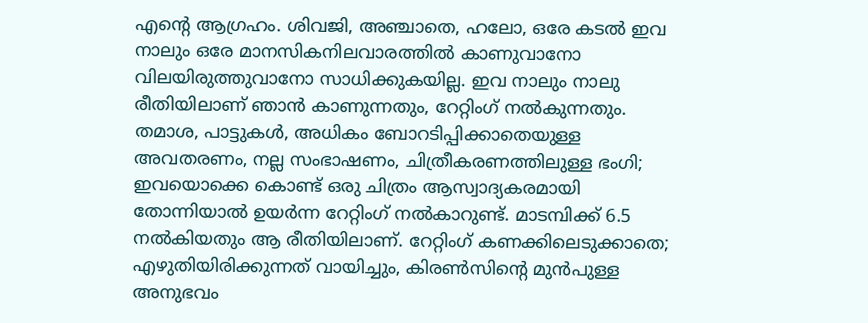എന്റെ ആഗ്രഹം. ശിവജി, അഞ്ചാതെ, ഹലോ, ഒരേ കടല്‍ ഇവ നാലും ഒരേ മാനസികനിലവാരത്തില്‍ കാണുവാനോ വിലയിരുത്തുവാനോ സാധിക്കുകയില്ല. ഇവ നാലും നാലു രീതിയിലാണ് ഞാന്‍ കാണുന്നതും, റേറ്റിംഗ് നല്‍കുന്നതും. തമാശ, പാട്ടുകള്‍, അധികം ബോറടിപ്പിക്കാതെയുള്ള അവതരണം, നല്ല സംഭാഷണം, ചിത്രീകരണത്തിലുള്ള ഭംഗി; ഇവയൊക്കെ കൊണ്ട് ഒരു ചിത്രം ആസ്വാദ്യകരമായി തോന്നിയാല്‍ ഉയര്‍ന്ന റേറ്റിംഗ് നല്‍കാറുണ്ട്. മാടമ്പിക്ക് 6.5 നല്‍കിയതും ആ രീതിയിലാണ്. റേറ്റിംഗ് കണക്കിലെടുക്കാതെ; എഴുതിയിരിക്കുന്നത് വായിച്ചും, കിരണ്‍സിന്റെ മുന്‍പുള്ള അനുഭവം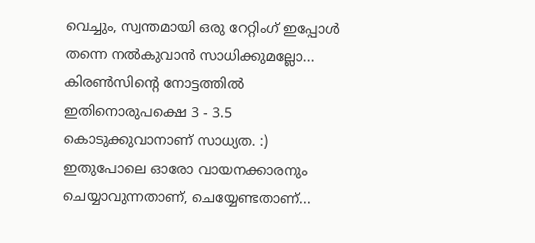വെച്ചും, സ്വന്തമായി ഒരു റേറ്റിംഗ് ഇപ്പോള്‍ തന്നെ നല്‍കുവാന്‍ സാധിക്കുമല്ലോ... കിരണ്‍സിന്റെ നോട്ടത്തില്‍ ഇതിനൊരുപക്ഷെ 3 - 3.5 കൊടുക്കുവാനാണ് സാധ്യത. :) ഇതുപോലെ ഓരോ വായനക്കാരനും ചെയ്യാവുന്നതാണ്, ചെയ്യേണ്ടതാണ്...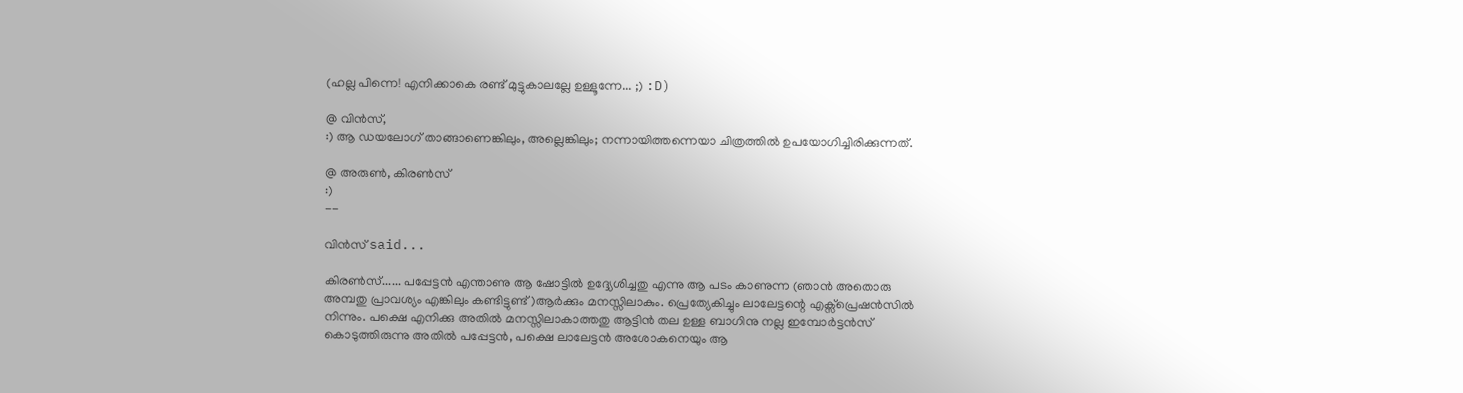(ഹല്ല പിന്നെ! എനിക്കാകെ രണ്ട് മുട്ടുകാലല്ലേ ഉള്ളൂന്നേ... ;) :D)

@ വിന്‍സ്,
:) ആ ഡയലോഗ് താങ്ങാണെങ്കിലും, അല്ലെങ്കിലും; നന്നായിത്തന്നെയാ ചിത്രത്തില്‍ ഉപയോഗിച്ചിരിക്കുന്നത്.

@ അരുണ്‍, കിരണ്‍സ്
:)
--

വിന്‍സ് said...

കിരണ്‍സ്...... പപ്പേട്ടന്‍ എന്താണു ആ ഷോട്ടില്‍ ഉദ്ദ്യേശിച്ചതു എന്നു ആ പടം കാണുന്ന (ഞാന്‍ അതൊരു അമ്പതു പ്രാവശ്യം എങ്കിലും കണ്ടിട്ടുണ്ട്)ആര്‍ക്കും മനസ്സിലാകും. പ്രെത്യേകിച്ചും ലാലേട്ടന്റെ എക്സ്പ്രെഷന്‍സില്‍ നിന്നും. പക്ഷെ എനിക്കു അതില്‍ മനസ്സിലാകാത്തതു ആട്ടിന്‍ തല ഉള്ള ബാഗിനു നല്ല ഇമ്പോര്‍ട്ടന്‍സ് കൊടുത്തിരുന്നു അതില്‍ പപ്പേട്ടന്‍, പക്ഷെ ലാലേട്ടന്‍ അശോകനെയും ആ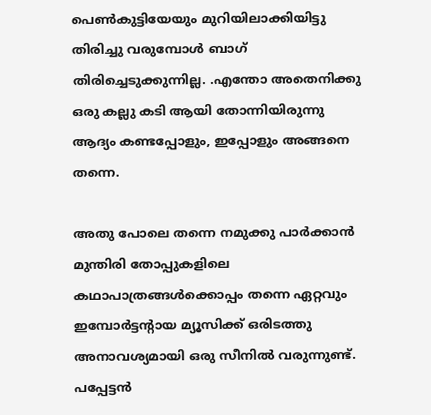പെണ്‍കുട്ടിയേയും മുറിയിലാക്കിയിട്ടു തിരിച്ചു വരുമ്പോള്‍ ബാഗ് തിരിച്ചെടുക്കുന്നില്ല. .എന്തോ അതെനിക്കു ഒരു കല്ലു കടി ആയി തോന്നിയിരുന്നു ആദ്യം കണ്ടപ്പോളും, ഇപ്പോളും അങ്ങനെ തന്നെ.

അതു പോലെ തന്നെ നമുക്കു പാര്‍ക്കാന്‍ മുന്തിരി തോപ്പുകളിലെ കഥാപാത്രങ്ങള്‍ക്കൊപ്പം തന്നെ ഏറ്റവും ഇമ്പോര്‍ട്ടന്റാ‍യ മ്യൂസിക്ക് ഒരിടത്തു അനാവശ്യമായി ഒരു സീനില്‍ വരുന്നുണ്ട്. പപ്പേട്ടന്‍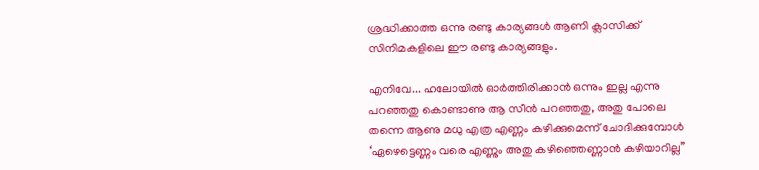ശ്രദ്ധിക്കാത്ത ഒന്നു രണ്ടു കാര്യങ്ങള്‍ ആണി ക്ലാസിക്ക് സിനിമകളിലെ ഈ രണ്ടു കാര്യങ്ങളും.

എനിവേ... ഹലോയില്‍ ഓര്‍ത്തിരിക്കാന്‍ ഒന്നും ഇല്ല എന്നു പറഞ്ഞതു കൊണ്ടാണു ആ സീന്‍ പറഞ്ഞതു, അതു പോലെ തന്നെ ആണു മധു എത്ര എണ്ണം കഴിക്കുമെന്ന് ചോദിക്കുമ്പോള്‍ ‘ഏഴെട്ടെണ്ണം വരെ എണ്ണും അതു കഴിഞ്ഞെണ്ണാന്‍ കഴിയാറില്ല”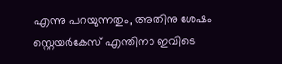എന്നു പറയുന്നതും, അതിനു ശേഷം സ്റ്റെയര്‍കേസ് എന്തിനാ ഇവിടെ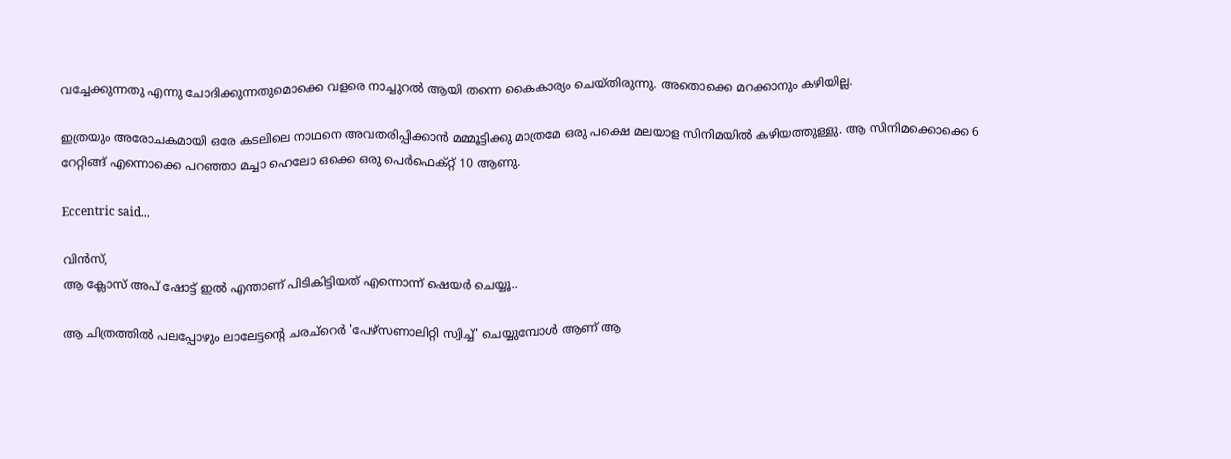വച്ചേക്കുന്നതു എന്നു ചോദിക്കുന്നതുമൊക്കെ വളരെ നാച്ചുറല്‍ ആയി തന്നെ കൈകാര്യം ചെയ്തിരുന്നു. അതൊക്കെ മറക്കാനും കഴിയില്ല.

ഇത്രയും അരോചകമായി ഒരേ കടലിലെ നാഥനെ അവതരിപ്പിക്കാന്‍ മമ്മൂട്ടിക്കു മാത്രമേ ഒരു പക്ഷെ മലയാള സിനിമയില്‍ കഴിയത്തുള്ളു. ആ സിനിമക്കൊക്കെ 6 റേറ്റിങ്ങ് എന്നൊക്കെ പറഞ്ഞാ മച്ചാ ഹെലോ ഒക്കെ ഒരു പെര്‍ഫെക്റ്റ് 10 ആണു.

Eccentric said...

വിന്‍സ്,
ആ ക്ലോസ് അപ് ഷോട്ട് ഇല്‍ എന്താണ് പിടികിട്ടിയത് എന്നൊന്ന് ഷെയര്‍ ചെയ്യൂ..

ആ ചിത്രത്തില്‍ പലപ്പോഴും ലാലേട്ടന്റെ ചരച്റെര്‍ 'പേഴ്സണാലിറ്റി സ്വിച്ച്‌' ചെയ്യുമ്പോള്‍ ആണ് ആ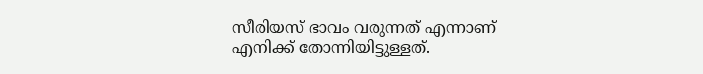സീരിയസ് ഭാവം വരുന്നത് എന്നാണ് എനിക്ക് തോന്നിയിട്ടുള്ളത്.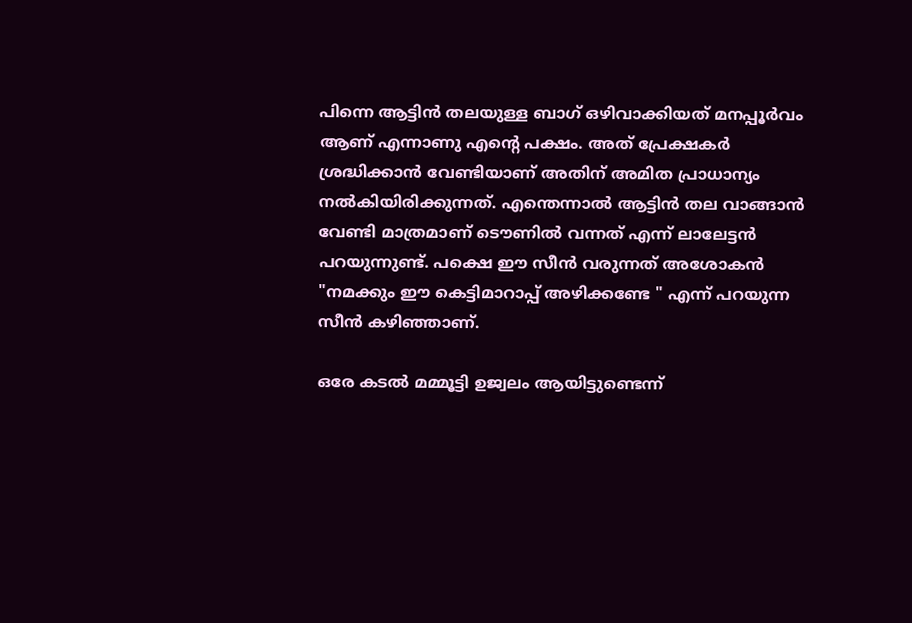പിന്നെ ആട്ടിന്‍ തലയുള്ള ബാഗ് ഒഴിവാക്കിയത് മനപ്പൂര്‍വം ആണ് എന്നാണു എന്റെ പക്ഷം. അത് പ്രേക്ഷകര്‍ ശ്രദ്ധിക്കാന്‍ വേണ്ടിയാണ് അതിന് അമിത പ്രാധാന്യം നല്‍കിയിരിക്കുന്നത്. എന്തെന്നാല്‍ ആട്ടിന്‍ തല വാങ്ങാന്‍ വേണ്ടി മാത്രമാണ് ടൌണില്‍ വന്നത് എന്ന് ലാലേട്ടന്‍ പറയുന്നുണ്ട്. പക്ഷെ ഈ സീന്‍ വരുന്നത് അശോകന്‍ "നമക്കും ഈ കെട്ടിമാറാപ്പ് അഴിക്കണ്ടേ " എന്ന് പറയുന്ന സീന്‍ കഴിഞ്ഞാണ്.

ഒരേ കടല്‍ മമ്മൂട്ടി ഉജ്വലം ആയിട്ടുണ്ടെന്ന്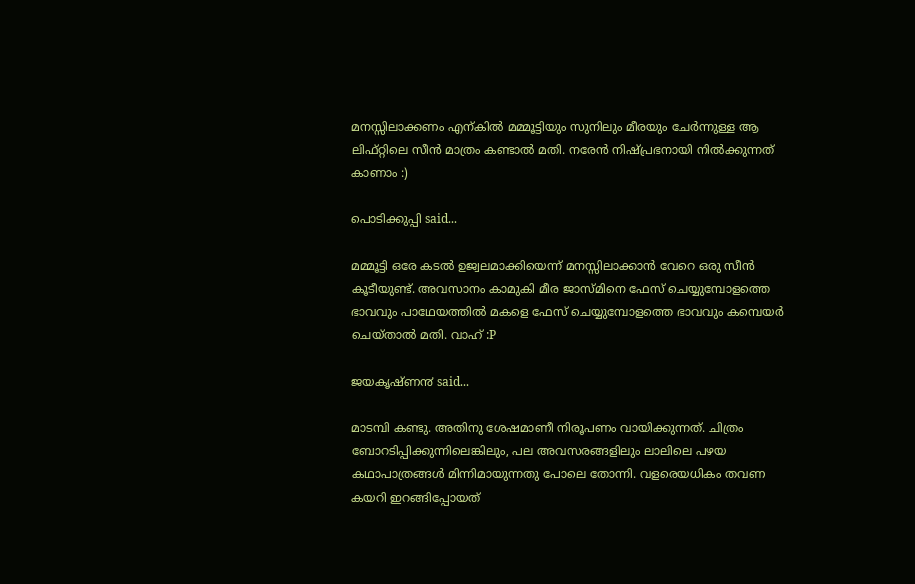മനസ്സിലാക്കണം എന്കില്‍ മമ്മൂട്ടിയും സുനിലും മീരയും ചേര്‍ന്നുള്ള ആ ലിഫ്റ്റിലെ സീന്‍ മാത്രം കണ്ടാല്‍ മതി. നരേന്‍ നിഷ്പ്രഭനായി നില്‍ക്കുന്നത് കാണാം :)

പൊടിക്കുപ്പി said...

മമ്മൂട്ടി ഒരേ കടല്‍ ഉജ്വലമാക്കിയെന്ന് മനസ്സിലാക്കാന്‍ വേറെ ഒരു സീന്‍ കൂടീയുണ്ട്. അവസാനം കാമുകി മീര ജാസ്മിനെ ഫേസ് ചെയ്യുമ്പോളത്തെ ഭാവവും പാഥേയത്തില്‍ മകളെ ഫേസ് ചെയ്യുമ്പോളത്തെ ഭാവവും കമ്പെയര്‍ ചെയ്താല്‍ മതി. വാഹ് :P

ജയകൃഷ്ണ൯ said...

മാടമ്പി കണ്ടു. അതിനു ശേഷമാണീ നിരൂപണം വായിക്കുന്നത്‌. ചിത്രം ബോറടിപ്പിക്കുന്നിലെങ്കിലും, പല അവസരങ്ങളിലും ലാലിലെ പഴയ കഥാപാത്രങ്ങള്‍ മിന്നിമായുന്നതു പോലെ തോന്നി. വളരെയധികം തവണ കയറി ഇറങ്ങിപ്പോയത്‌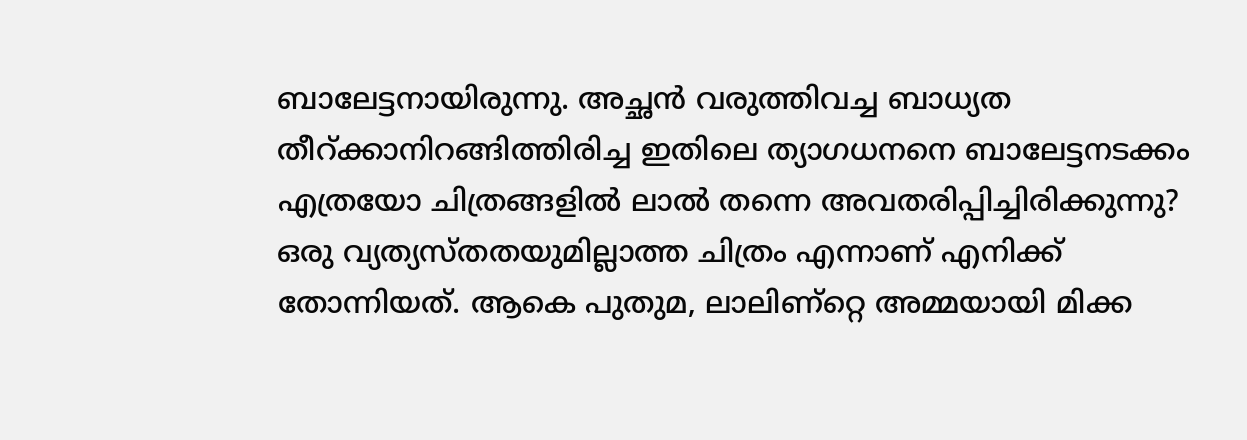ബാലേട്ടനായിരുന്നു. അച്ഛന്‍ വരുത്തിവച്ച ബാധ്യത തീറ്‍ക്കാനിറങ്ങിത്തിരിച്ച ഇതിലെ ത്യാഗധനനെ ബാലേട്ടനടക്കം എത്രയോ ചിത്രങ്ങളില്‍ ലാല്‍ തന്നെ അവതരിപ്പിച്ചിരിക്കുന്നു? ഒരു വ്യത്യസ്തതയുമില്ലാത്ത ചിത്രം എന്നാണ്‌ എനിക്ക്‌ തോന്നിയത്‌. ആകെ പുതുമ, ലാലിണ്റ്റെ അമ്മയായി മിക്ക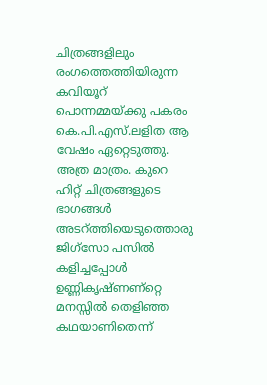ചിത്രങ്ങളിലും രംഗത്തെത്തിയിരുന്ന കവിയൂറ്‍ പൊന്നമ്മയ്ക്കു പകരം കെ.പി.എസ്‌.ലളിത ആ വേഷം ഏറ്റെടുത്തു. അത്ര മാത്രം. കുറെ ഹിറ്റ്‌ ചിത്രങ്ങളുടെ ഭാഗങ്ങള്‍ അടറ്‍ത്തിയെടുത്തൊരു ജിഗ്‌സോ പസില്‍ കളിച്ചപ്പോള്‍ ഉണ്ണികൃഷ്ണണ്റ്റെ മനസ്സില്‍ തെളിഞ്ഞ കഥയാണിതെന്ന്‌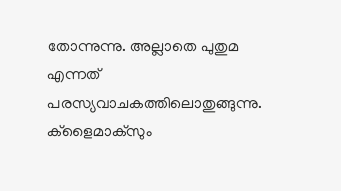തോന്നുന്നു. അല്ലാതെ പുതുമ എന്നത്‌ പരസ്യവാചകത്തിലൊതുങ്ങുന്നു. ക്ളൈമാക്സും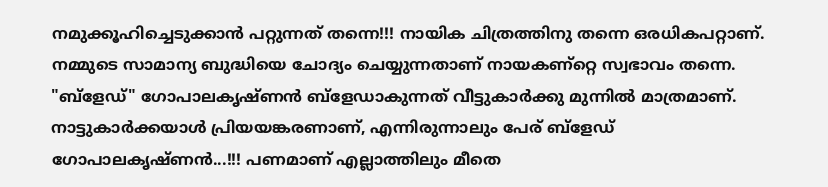നമുക്കൂഹിച്ചെടുക്കാന്‍ പറ്റുന്നത്‌ തന്നെ!!! നായിക ചിത്രത്തിനു തന്നെ ഒരധികപറ്റാണ്‌. നമ്മുടെ സാമാന്യ ബുദ്ധിയെ ചോദ്യം ചെയ്യുന്നതാണ്‌ നായകണ്റ്റെ സ്വഭാവം തന്നെ. "ബ്ളേഡ്‌" ഗോപാലകൃഷ്ണന്‍ ബ്ളേഡാകുന്നത്‌ വീട്ടുകാര്‍ക്കു മുന്നില്‍ മാത്രമാണ്‌. നാട്ടുകാര്‍ക്കയാള്‍ പ്രിയയങ്കരണാണ്‌, എന്നിരുന്നാലും പേര്‌ ബ്ളേഡ്‌ ഗോപാലകൃഷ്ണന്‍...!!! പണമാണ് എല്ലാത്തിലും മീതെ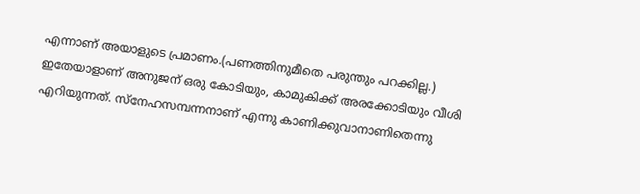എന്നാണ് അയാളുടെ പ്രമാണം.(പണത്തിനുമീതെ പരുന്തും പറക്കില്ല.) ഇതേയാളാണ്‌ അനുജന്‌ ഒരു കോടിയും, കാമുകിക്ക്‌ അരക്കോടിയും വീശി എറിയുന്നത്‌. സ്നേഹസമ്പന്നനാണ്‌ എന്നു കാണിക്കുവാനാണിതെന്നു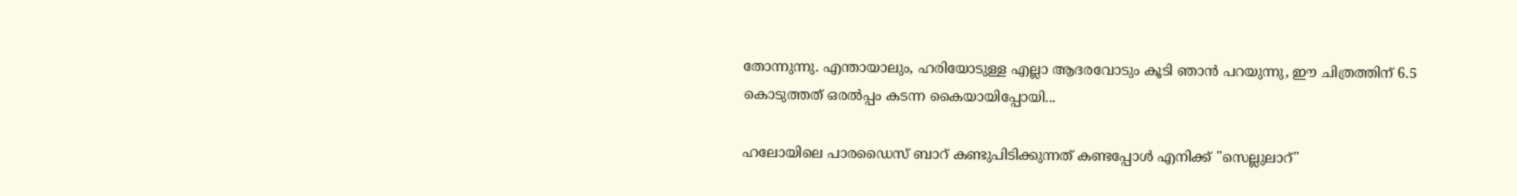തോന്നുന്നു. എന്തായാലും, ഹരിയോടുള്ള എല്ലാ ആദരവോടും കൂടി ഞാന്‍ പറയുന്നു, ഈ ചിത്രത്തിന്‌ 6.5 കൊടുത്തത്‌ ഒരല്‍പ്പം കടന്ന കൈയായിപ്പോയി...

ഹലോയിലെ പാരഡൈസ്‌ ബാറ്‍ കണ്ടുപിടിക്കുന്നത്‌ കണ്ടപ്പോള്‍ എനിക്ക്‌ "സെല്ലുലാറ്‍"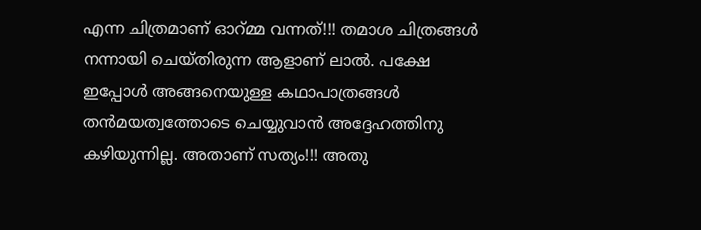എന്ന ചിത്രമാണ്‌ ഓറ്‍മ്മ വന്നത്‌!!! തമാശ ചിത്രങ്ങള്‍ നന്നായി ചെയ്തിരുന്ന ആളാണ്‌ ലാല്‍. പക്ഷേ ഇപ്പോള്‍ അങ്ങനെയുള്ള കഥാപാത്രങ്ങള്‍ തന്‍മയത്വത്തോടെ ചെയ്യുവാന്‍ അദ്ദേഹത്തിനു കഴിയുന്നില്ല. അതാണ്‌ സത്യം!!! അതു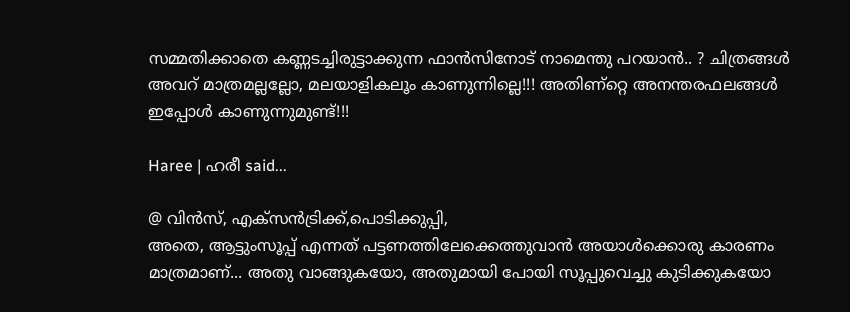സമ്മതിക്കാതെ കണ്ണടച്ചിരുട്ടാക്കുന്ന ഫാന്‍സിനോട്‌ നാമെന്തു പറയാന്‍.. ? ചിത്രങ്ങള്‍ അവറ്‍ മാത്രമല്ലല്ലോ, മലയാളികലൂം കാണുന്നില്ലെ!!! അതിണ്റ്റെ അനന്തരഫലങ്ങള്‍ ഇപ്പോള്‍ കാണുന്നുമുണ്ട്‌!!!

Haree | ഹരീ said...

@ വിന്‍സ്, എക്സന്‍‌ട്രിക്ക്,പൊടിക്കുപ്പി,
അതെ, ആട്ടുംസൂപ്പ് എന്നത് പട്ടണത്തിലേക്കെത്തുവാന്‍ അയാള്‍ക്കൊരു കാരണം മാത്രമാണ്... അതു വാങ്ങുകയോ, അതുമായി പോയി സൂപ്പുവെച്ചു കുടിക്കുകയോ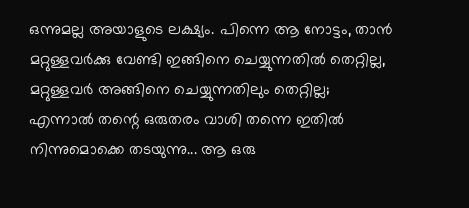ഒന്നുമല്ല അയാളുടെ ലക്ഷ്യം. പിന്നെ ആ നോട്ടം, താന്‍ മറ്റുള്ളവര്‍ക്കു വേണ്ടി ഇങ്ങിനെ ചെയ്യുന്നതില്‍ തെറ്റില്ല, മറ്റുള്ളവര്‍ അങ്ങിനെ ചെയ്യുന്നതിലും തെറ്റില്ല; എന്നാല്‍ തന്റെ ഒരുതരം വാശി തന്നെ ഇതില്‍ നിന്നുമൊക്കെ തടയുന്നു... ആ ഒരു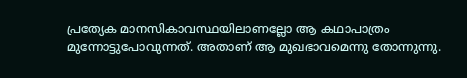പ്രത്യേക മാനസികാവസ്ഥയിലാണല്ലോ ആ കഥാപാത്രം മുന്നോട്ടുപോവുന്നത്. അതാണ് ആ മുഖഭാവമെന്നു തോന്നുന്നു.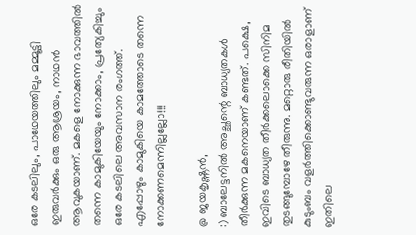ഒരേ കടലിലും, പാഥേയത്തിലും മമ്മൂട്ടി ഇരുവര്‍ക്കും ഒരു ആശ്രയം, നാഥന്‍ ആവുകയാണ്. മകളെ നോക്കുന്ന ഭാവത്തില്‍ തന്നെ കാമുകിയേയും നോക്കാം, പ്രത്യേകിച്ചും ഒരേ കടലിലെ അവസാന രംഗത്ത്. എപ്പോഴും കാമുകിയെ കാമത്തോടെ തന്നെ നോക്കണമെന്നില്ലല്ലോ!!!

@ ജയകൃഷ്ണന്‍,
:) ബാലേട്ടനില്‍ അച്ഛന്റെ ബാധ്യതകള്‍ തീര്‍ക്കുന്ന മകനെയാണ് കണ്ടത്. പക്ഷെ, ഇവിടെ ബാധ്യത തീര്‍ക്കലൊക്കെ സിനിമ തുടങ്ങുമ്പോഴേ തീരുന്നു. മറ്റൊരു രീതിയില്‍ കുടുംബം വളര്‍ത്തിക്കൊണ്ടുവരുന്ന ഒരാളാണ് ഇതിലെ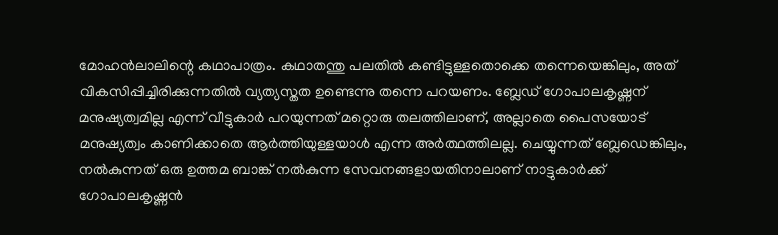മോഹന്‍ലാലിന്റെ കഥാപാത്രം. കഥാതന്തു പലതില്‍ കണ്ടിട്ടുള്ളതൊക്കെ തന്നെയെങ്കിലും, അത് വികസിപ്പിച്ചിരിക്കുന്നതില്‍ വ്യത്യസ്തത ഉണ്ടെന്നു തന്നെ പറയണം. ബ്ലേഡ് ഗോപാലകൃഷ്ണന് മനുഷ്യത്വമില്ല എന്ന് വീട്ടുകാര്‍ പറയുന്നത് മറ്റൊരു തലത്തിലാണ്, അല്ലാതെ പൈസയോട് മനുഷ്യത്വം കാണിക്കാതെ ആര്‍ത്തിയുള്ളയാള്‍ എന്ന അര്‍ത്ഥത്തിലല്ല. ചെയ്യുന്നത് ബ്ലേഡെങ്കിലും, നല്‍കുന്നത് ഒരു ഉത്തമ ബാങ്ക് നല്‍കുന്ന സേവനങ്ങളായതിനാലാണ് നാട്ടുകാര്‍ക്ക് ഗോപാലകൃഷ്ണന്‍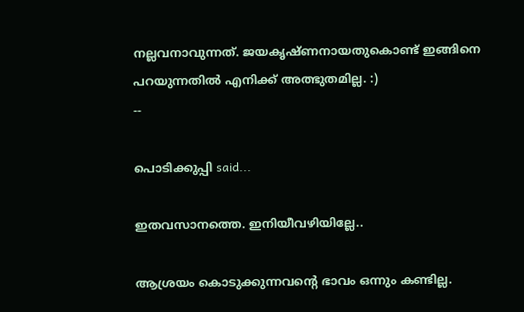നല്ലവനാവുന്നത്. ജയകൃഷ്ണനായതുകൊണ്ട് ഇങ്ങിനെ പറയുന്നതില്‍ എനിക്ക് അത്ഭുതമില്ല. :)
--

പൊടിക്കുപ്പി said...

ഇതവസാനത്തെ. ഇനിയീവഴിയില്ലേ..

ആശ്രയം കൊടുക്കുന്നവന്റെ ഭാവം ഒന്നും കണ്ടില്ല.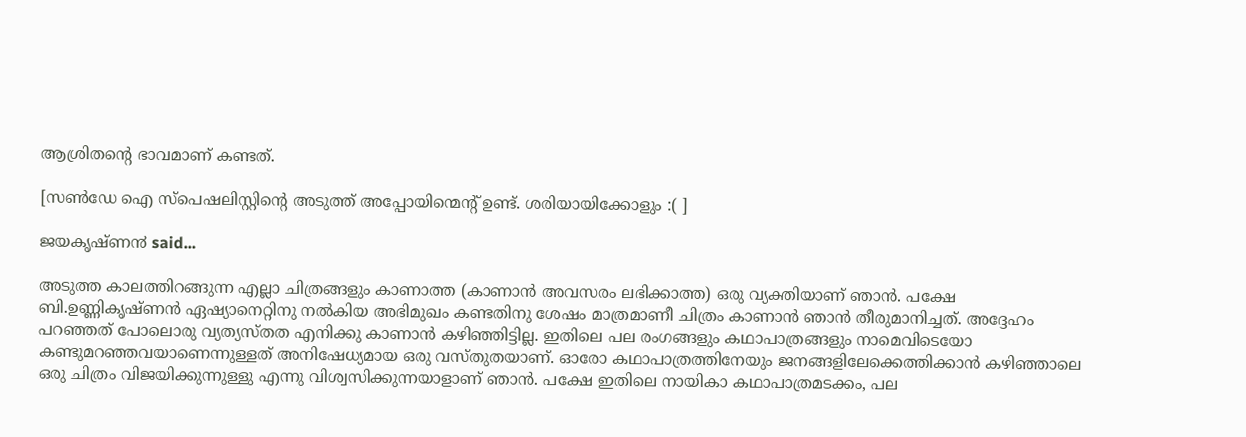ആശ്രിതന്റെ ഭാവമാണ് കണ്ടത്.

[സണ്‍ഡേ ഐ സ്പെഷലിസ്റ്റിന്റെ അടുത്ത് അപ്പോയിന്മെന്റ് ഉണ്ട്. ശരിയായിക്കോളും :( ]

ജയകൃഷ്ണ൯ said...

അടുത്ത കാലത്തിറങ്ങുന്ന എല്ലാ ചിത്രങ്ങളും കാണാത്ത (കാണാന്‍ അവസരം ലഭിക്കാത്ത) ഒരു വ്യക്തിയാണ്‌ ഞാന്‍. പക്ഷേ ബി.ഉണ്ണികൃഷ്ണന്‍ ഏഷ്യാനെറ്റിനു നല്‍കിയ അഭിമുഖം കണ്ടതിനു ശേഷം മാത്രമാണീ ചിത്രം കാണാന്‍ ഞാന്‍ തീരുമാനിച്ചത്‌. അദ്ദേഹം പറഞ്ഞത്‌ പോലൊരു വ്യത്യസ്തത എനിക്കു കാണാന്‍ കഴിഞ്ഞിട്ടില്ല. ഇതിലെ പല രംഗങ്ങളും കഥാപാത്രങ്ങളും നാമെവിടെയോ കണ്ടുമറഞ്ഞവയാണെന്നുള്ളത്‌ അനിഷേധ്യമായ ഒരു വസ്തുതയാണ്‌. ഓരോ കഥാപാത്രത്തിനേയും ജനങ്ങളിലേക്കെത്തിക്കാന്‍ കഴിഞ്ഞാലെ ഒരു ചിത്രം വിജയിക്കുന്നുള്ളു എന്നു വിശ്വസിക്കുന്നയാളാണ്‌ ഞാന്‍. പക്ഷേ ഇതിലെ നായികാ കഥാപാത്രമടക്കം, പല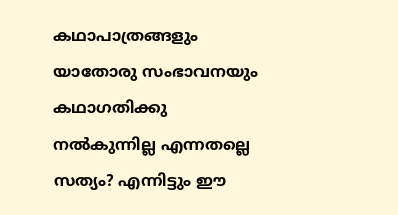കഥാപാത്രങ്ങളും യാതോരു സംഭാവനയും കഥാഗതിക്കു നല്‍കുന്നില്ല എന്നതല്ലെ സത്യം? എന്നിട്ടും ഈ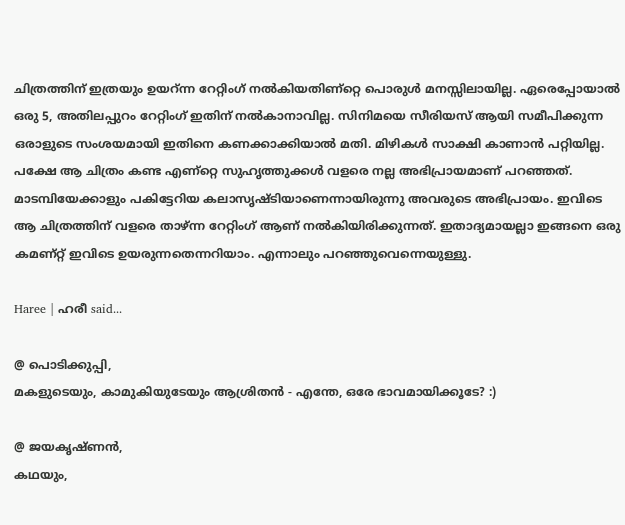ചിത്രത്തിന്‌ ഇത്രയും ഉയറ്‍ന്ന റേറ്റിംഗ്‌ നല്‍കിയതിണ്റ്റെ പൊരുള്‍ മനസ്സിലായില്ല. ഏരെപ്പോയാല്‍ ഒരു 5, അതിലപ്പുറം റേറ്റിംഗ്‌ ഇതിന്‌ നല്‍കാനാവില്ല. സിനിമയെ സീരിയസ്‌ ആയി സമീപിക്കുന്ന ഒരാളുടെ സംശയമായി ഇതിനെ കണക്കാക്കിയാല്‍ മതി. മിഴികള്‍ സാക്ഷി കാണാന്‍ പറ്റിയില്ല. പക്ഷേ ആ ചിത്രം കണ്ട എണ്റ്റെ സുഹൃത്തുക്കള്‍ വളരെ നല്ല അഭിപ്രായമാണ്‌ പറഞ്ഞത്‌. മാടമ്പിയേക്കാളും പകിട്ടേറിയ കലാസൃഷ്ടിയാണെന്നായിരുന്നു അവരുടെ അഭിപ്രായം. ഇവിടെ ആ ചിത്രത്തിന്‌ വളരെ താഴ്ന്ന റേറ്റിംഗ്‌ ആണ്‌ നല്‍കിയിരിക്കുന്നത്‌. ഇതാദ്യമായല്ലാ ഇങ്ങനെ ഒരു കമണ്റ്റ്‌ ഇവിടെ ഉയരുന്നതെന്നറിയാം. എന്നാലും പറഞ്ഞുവെന്നെയുള്ളു.

Haree | ഹരീ said...

@ പൊടിക്കുപ്പി,
മകളുടെയും, കാമുകിയുടേയും ആശ്രിതന്‍ - എന്തേ, ഒരേ ഭാവമായിക്കൂടേ? :)

@ ജയകൃഷ്ണന്‍,
കഥയും,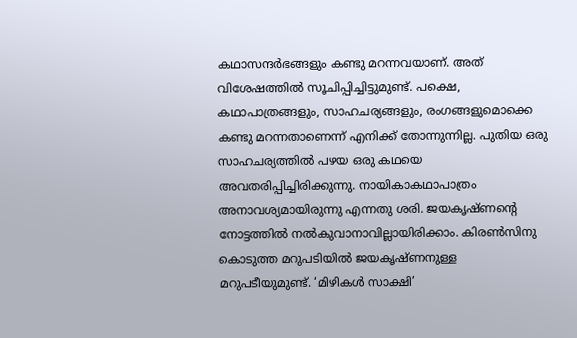കഥാസന്ദര്‍ഭങ്ങളും കണ്ടു മറന്നവയാണ്. അത് വിശേഷത്തില്‍ സൂചിപ്പിച്ചിട്ടുമുണ്ട്. പക്ഷെ, കഥാപാത്രങ്ങളും, സാഹചര്യങ്ങളും, രംഗങ്ങളുമൊക്കെ കണ്ടു മറന്നതാണെന്ന് എനിക്ക് തോന്നുന്നില്ല. പുതിയ ഒരു സാഹചര്യത്തില്‍ പഴയ ഒരു കഥയെ അവതരിപ്പിച്ചിരിക്കുന്നു. നായികാകഥാപാത്രം അനാവശ്യമായിരുന്നു എന്നതു ശരി. ജയകൃഷ്ണന്റെ നോട്ടത്തില്‍ നല്‍കുവാനാവില്ലായിരിക്കാം. കിരണ്‍സിനു കൊടുത്ത മറുപടിയില്‍ ജയകൃഷ്ണനുള്ള മറുപടീയുമുണ്ട്. ‘മിഴികള്‍ സാക്ഷി’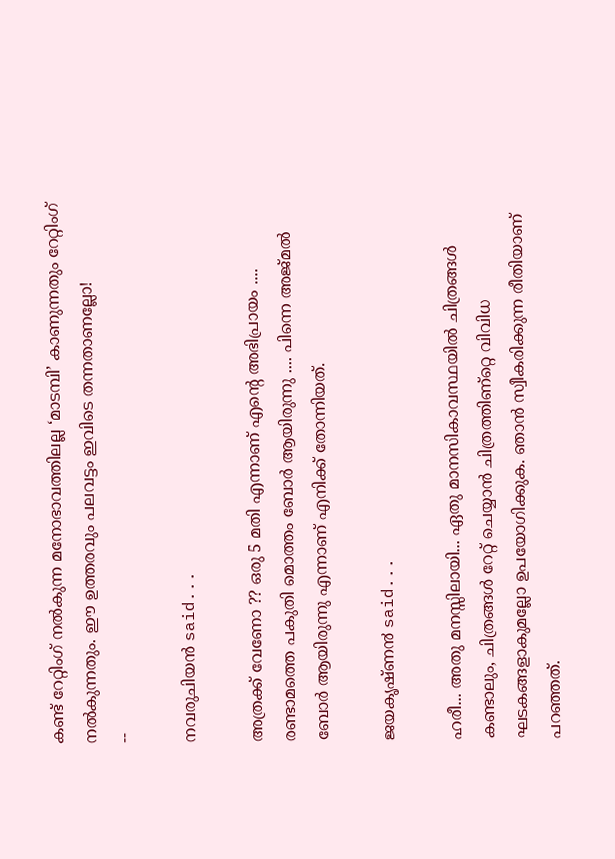കണ്ട് റേറ്റിംഗ് നല്‍കുന്ന മനോഭാവത്തിലല്ല ‘മാടമ്പി’ കാണുന്നതും റേറ്റിംഗ് നല്‍കുന്നതും. ഈ ഉത്തരവും പലവട്ടം ഇവിടെ തന്നതാണല്ലോ!
--

നവരുചിയന്‍ said...

അത്രക്ക് വേണോ ?? ഒരു 5 മതി എന്നാണ് എന്റെ അഭിപ്രായം .... രണ്ടാമത്തെ പകുതി മൊത്തം ബോര്‍ ആയിരുന്നു .... പിന്നെ അജ്മല്‍ ബോര്‍ ആയിരുന്നു എന്നാണ് എനിക്ക് തോന്നിയത്.

ജയകൃഷ്ണ൯ said...

ഹരീ... അതു മനസ്സിലായി... ഏതു മാനസികാവസ്ഥയില്‍ ചിത്രങ്ങള്‍ കണ്ടാലും, ചിത്രങ്ങള്‍ റേറ്റ്‌ ചെയ്യാന്‍ ചിത്രത്തിണ്റ്റെ വിവിധ ഘടകങ്ങളാകുമല്ലോ ഉപയോഗിക്കുക. ഞാന്‍ സ്വീകരിക്കുന്ന രീതിയാണ്‌ പറഞ്ഞത്‌.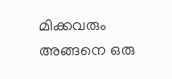മിക്കവരും അങ്ങനെ ഒരു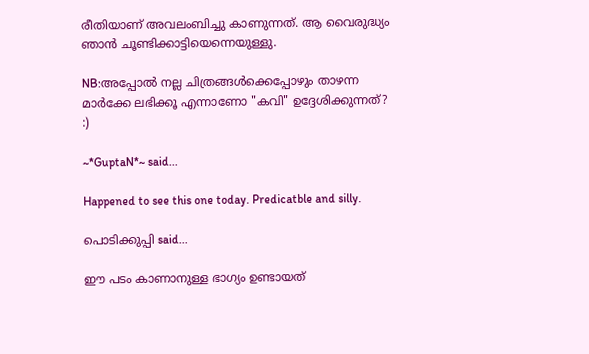രീതിയാണ്‌ അവലംബിച്ചു കാണുന്നത്‌. ആ വൈരുദ്ധ്യം ഞാന്‍ ചൂണ്ടിക്കാട്ടിയെന്നെയുള്ളു.

NB:അപ്പോല്‍ നല്ല ചിത്രങ്ങള്‍ക്കെപ്പോഴും താഴന്ന മാര്‍ക്കേ ലഭിക്കൂ എന്നാണോ "കവി" ഉദ്ദേശിക്കുന്നത്‌? :)

~*GuptaN*~ said...

Happened to see this one today. Predicatble and silly.

പൊടിക്കുപ്പി said...

ഈ പടം കാണാനുള്ള ഭാഗ്യം ഉണ്ടായത്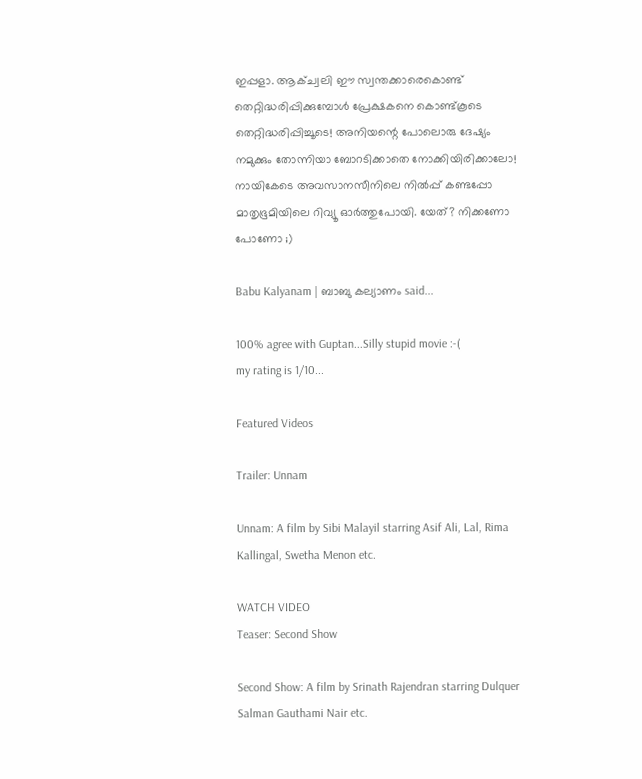ഇപ്പളാ. ആക്ച്വലി ഈ സ്വന്തക്കാരെകൊണ്ട് തെറ്റിദ്ധരിപ്പിക്കുമ്പോള്‍ പ്രേക്ഷകനെ കൊണ്ട്കൂടെ തെറ്റിദ്ധരിപ്പിച്ചൂടെ! അനിയന്റെ പോലൊരു ദേഷ്യം നമുക്കും തോന്നിയാ ബോറടിക്കാതെ നോക്കിയിരിക്കാലോ!
നായികേടെ അവസാനസീനിലെ നില്‍പ്പ് കണ്ടപ്പോ മാതൃഭൂമിയിലെ റിവ്യൂ ഓര്‍ത്തുപോയി. യേത്? നിക്കണോ പോണോ ;)

Babu Kalyanam | ബാബു കല്യാണം said...

100% agree with Guptan...Silly stupid movie :-(
my rating is 1/10...

Featured Videos

Trailer: Unnam

Unnam: A film by Sibi Malayil starring Asif Ali, Lal, Rima Kallingal, Swetha Menon etc.

WATCH VIDEO
Teaser: Second Show

Second Show: A film by Srinath Rajendran starring Dulquer Salman Gauthami Nair etc.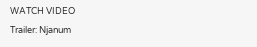WATCH VIDEO
Trailer: Njanum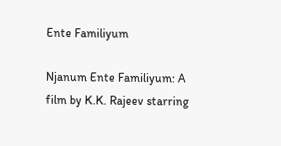Ente Familiyum

Njanum Ente Familiyum: A film by K.K. Rajeev starring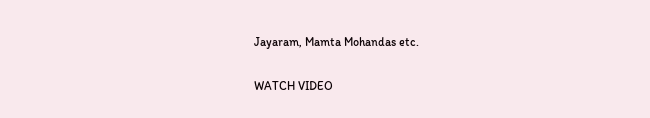Jayaram, Mamta Mohandas etc.

WATCH VIDEO